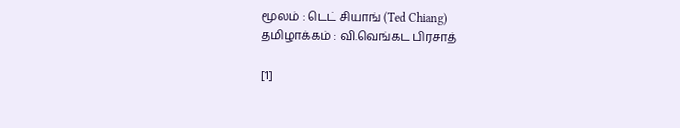மூலம் : டெட் சியாங் (Ted Chiang)
தமிழாக்கம் : வி.வெங்கட பிரசாத்

[1]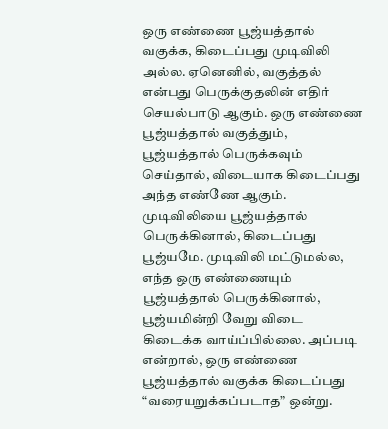ஒரு எண்ணை பூஜ்யத்தால் வகுக்க, கிடைப்பது முடிவிலி அல்ல. ஏனெனில், வகுத்தல் என்பது பெருக்குதலின் எதிர் செயல்பாடு ஆகும். ஒரு எண்ணை பூஜ்யத்தால் வகுத்தும், பூஜ்யத்தால் பெருக்கவும் செய்தால், விடையாக கிடைப்பது அந்த எண்ணே ஆகும். முடிவிலியை பூஜ்யத்தால் பெருக்கினால், கிடைப்பது பூஜ்யமே. முடிவிலி மட்டுமல்ல, எந்த ஒரு எண்ணையும் பூஜ்யத்தால் பெருக்கினால், பூஜ்யமின்றி வேறு விடை கிடைக்க வாய்ப்பில்லை. அப்படி என்றால், ஒரு எண்ணை பூஜ்யத்தால் வகுக்க கிடைப்பது “வரையறுக்கப்படாத” ஒன்று.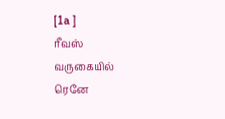[1a ]
ரீவஸ் வருகையில் ரெனே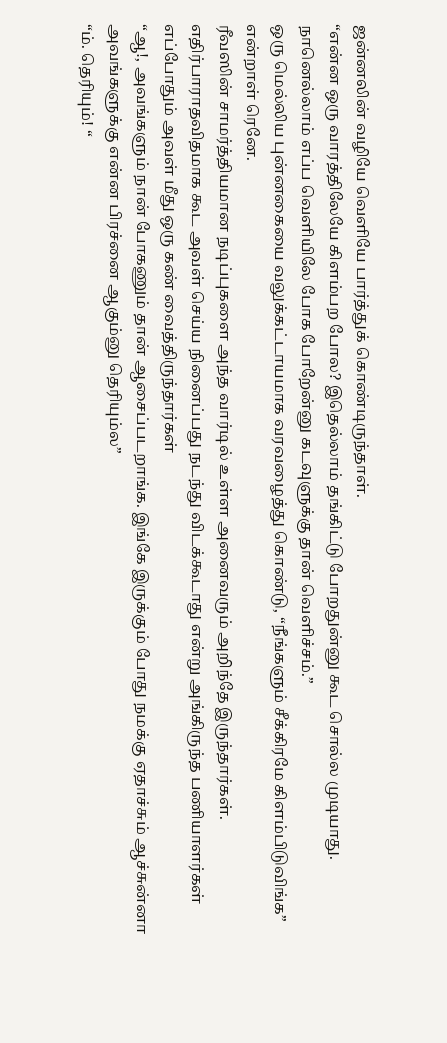ஜன்னலின் வழியே வெளியே பார்த்துக் கொண்டிருந்தாள்.
“என்ன ஒரு வாரத்திலேயே கிளம்பற போல? இதெல்லாம் தங்கிட்டு போறதுன்னு கூட சொல்ல முடியாது. நானெல்லாம் எப்ப வெளியிலே போக போறேன்னு கடவுளுக்கு தான் வெளிச்சம்.”
ஒரு மெல்லிய புன்னகையை வலுக்கட்டாயமாக வரவழைத்து கொண்டு, “நீங்களும் சீக்கிரமே கிளம்பிடுவிங்க” என்றாள் ரெனே.
ரீவஸின் சாமர்த்தியமான நடிப்புகளை அந்த வார்டில் உள்ள அனைவரும் அறிந்தே இருந்தார்கள். எதிர்பாராதவிதமாக கூட அவள் செய்ய நினைப்பது நடந்து விடக்கூடாது என்று அங்கிருந்த பணியாளர்கள் எப்போதும் அவள் மீது ஒரு கண் வைத்திருந்தார்கள்
“ஆ!, அவங்களும் நான் போகணும் தான் ஆசைப்படறாங்க. இங்கே இருக்கும் போது நமக்கு ஏதாச்சும் ஆச்சுன்னா அவங்களுக்கு என்ன பிரச்னை ஆகும்னு தெரியும்ல”
“ம். தெரியும்! “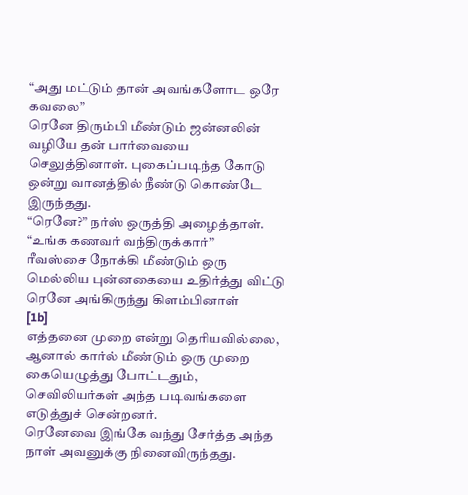“அது மட்டும் தான் அவங்களோட ஒரே கவலை”
ரெனே திரும்பி மீண்டும் ஜன்னலின் வழியே தன் பார்வையை செலுத்தினாள். புகைப்படிந்த கோடு ஒன்று வானத்தில் நீண்டு கொண்டே இருந்தது.
“ரெனே?” நர்ஸ் ஒருத்தி அழைத்தாள். “உங்க கணவர் வந்திருக்கார்”
ரீவஸ்சை நோக்கி மீண்டும் ஒரு மெல்லிய புன்னகையை உதிர்த்து விட்டு ரெனே அங்கிருந்து கிளம்பினாள்
[1b]
எத்தனை முறை என்று தெரியவில்லை, ஆனால் கார்ல் மீண்டும் ஒரு முறை கையெழுத்து போட்டதும், செவிலியர்கள் அந்த படிவங்களை எடுத்துச் சென்றனர்.
ரெனேவை இங்கே வந்து சேர்த்த அந்த நாள் அவனுக்கு நினைவிருந்தது.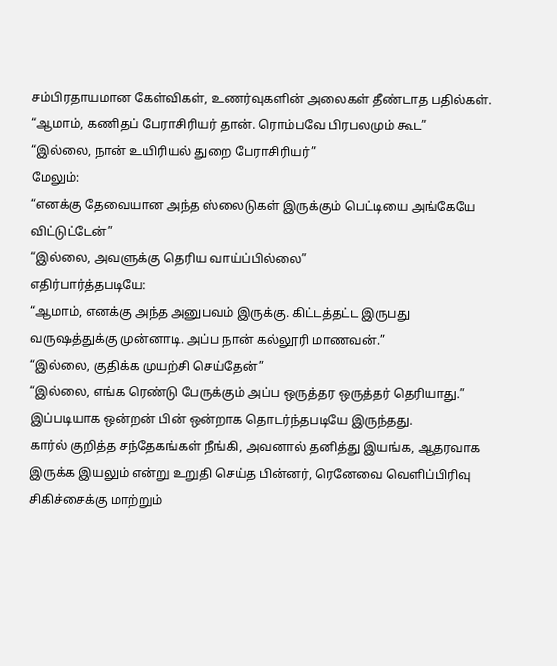சம்பிரதாயமான கேள்விகள், உணர்வுகளின் அலைகள் தீண்டாத பதில்கள்.
“ஆமாம், கணிதப் பேராசிரியர் தான். ரொம்பவே பிரபலமும் கூட”
“இல்லை, நான் உயிரியல் துறை பேராசிரியர்”
மேலும்:
“எனக்கு தேவையான அந்த ஸ்லைடுகள் இருக்கும் பெட்டியை அங்கேயே விட்டுட்டேன்”
“இல்லை, அவளுக்கு தெரிய வாய்ப்பில்லை”
எதிர்பார்த்தபடியே:
“ஆமாம், எனக்கு அந்த அனுபவம் இருக்கு. கிட்டத்தட்ட இருபது வருஷத்துக்கு முன்னாடி. அப்ப நான் கல்லூரி மாணவன்.”
“இல்லை, குதிக்க முயற்சி செய்தேன்”
“இல்லை, எங்க ரெண்டு பேருக்கும் அப்ப ஒருத்தர ஒருத்தர் தெரியாது.”
இப்படியாக ஒன்றன் பின் ஒன்றாக தொடர்ந்தபடியே இருந்தது.
கார்ல் குறித்த சந்தேகங்கள் நீங்கி, அவனால் தனித்து இயங்க, ஆதரவாக இருக்க இயலும் என்று உறுதி செய்த பின்னர், ரெனேவை வெளிப்பிரிவு சிகிச்சைக்கு மாற்றும்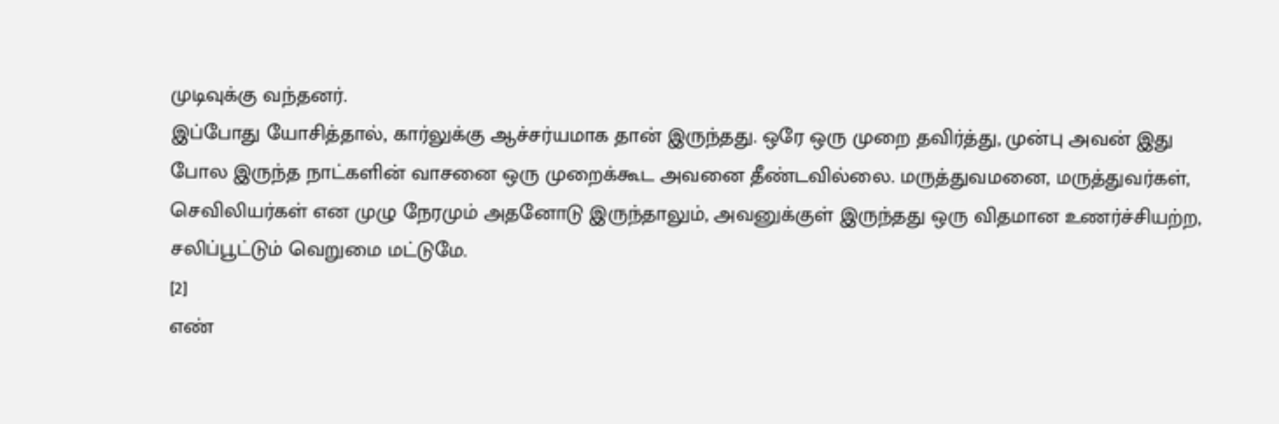முடிவுக்கு வந்தனர்.
இப்போது யோசித்தால், கார்லுக்கு ஆச்சர்யமாக தான் இருந்தது. ஒரே ஒரு முறை தவிர்த்து, முன்பு அவன் இது போல இருந்த நாட்களின் வாசனை ஒரு முறைக்கூட அவனை தீண்டவில்லை. மருத்துவமனை, மருத்துவர்கள், செவிலியர்கள் என முழு நேரமும் அதனோடு இருந்தாலும், அவனுக்குள் இருந்தது ஒரு விதமான உணர்ச்சியற்ற, சலிப்பூட்டும் வெறுமை மட்டுமே.
[2]
எண்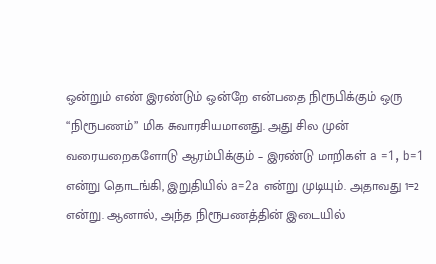ஒன்றும் எண் இரண்டும் ஒன்றே என்பதை நிரூபிக்கும் ஒரு “நிரூபணம்” மிக சுவாரசியமானது. அது சில முன் வரையறைகளோடு ஆரம்பிக்கும் – இரண்டு மாறிகள் a =1, b=1 என்று தொடங்கி, இறுதியில் a=2a என்று முடியும். அதாவது 1=2 என்று. ஆனால், அந்த நிரூபணத்தின் இடையில்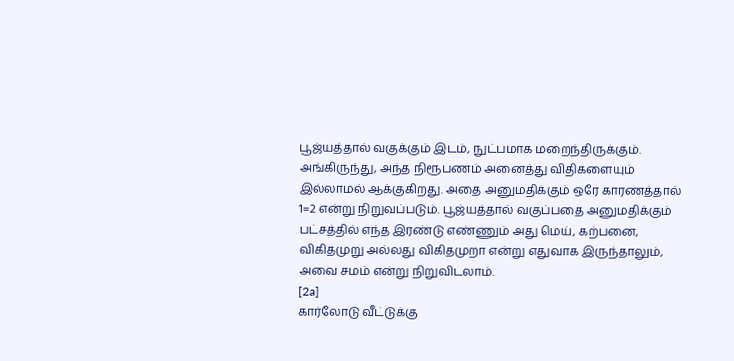பூஜ்யத்தால் வகுக்கும் இடம், நுட்பமாக மறைந்திருக்கும். அங்கிருந்து, அந்த நிரூபணம் அனைத்து விதிகளையும் இல்லாமல் ஆக்குகிறது. அதை அனுமதிக்கும் ஒரே காரணத்தால் 1=2 என்று நிறுவப்படும். பூஜ்யத்தால் வகுப்பதை அனுமதிக்கும் பட்சத்தில் எந்த இரண்டு எண்ணும் அது மெய், கற்பனை, விகிதமுறு அல்லது விகிதமுறா என்று எதுவாக இருந்தாலும், அவை சமம் என்று நிறுவிடலாம்.
[2a]
கார்லோடு வீட்டுக்கு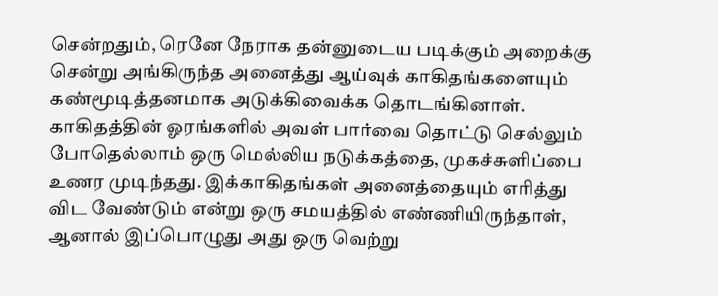சென்றதும், ரெனே நேராக தன்னுடைய படிக்கும் அறைக்கு சென்று அங்கிருந்த அனைத்து ஆய்வுக் காகிதங்களையும் கண்மூடித்தனமாக அடுக்கிவைக்க தொடங்கினாள். காகிதத்தின் ஓரங்களில் அவள் பார்வை தொட்டு செல்லும் போதெல்லாம் ஒரு மெல்லிய நடுக்கத்தை, முகச்சுளிப்பை உணர முடிந்தது. இக்காகிதங்கள் அனைத்தையும் எரித்து விட வேண்டும் என்று ஒரு சமயத்தில் எண்ணியிருந்தாள், ஆனால் இப்பொழுது அது ஒரு வெற்று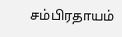சம்பிரதாயம்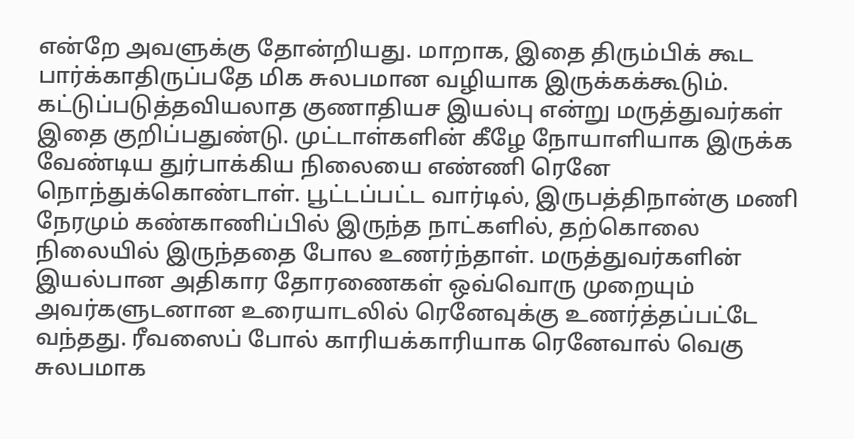என்றே அவளுக்கு தோன்றியது. மாறாக, இதை திரும்பிக் கூட பார்க்காதிருப்பதே மிக சுலபமான வழியாக இருக்கக்கூடும்.
கட்டுப்படுத்தவியலாத குணாதியச இயல்பு என்று மருத்துவர்கள் இதை குறிப்பதுண்டு. முட்டாள்களின் கீழே நோயாளியாக இருக்க வேண்டிய துர்பாக்கிய நிலையை எண்ணி ரெனே நொந்துக்கொண்டாள். பூட்டப்பட்ட வார்டில், இருபத்திநான்கு மணி நேரமும் கண்காணிப்பில் இருந்த நாட்களில், தற்கொலை நிலையில் இருந்ததை போல உணர்ந்தாள். மருத்துவர்களின் இயல்பான அதிகார தோரணைகள் ஒவ்வொரு முறையும் அவர்களுடனான உரையாடலில் ரெனேவுக்கு உணர்த்தப்பட்டே வந்தது. ரீவஸைப் போல் காரியக்காரியாக ரெனேவால் வெகு சுலபமாக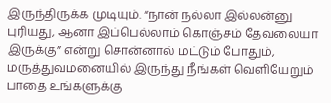இருந்திருக்க முடியும். “நான் நல்லா இல்லன்னு புரியது, ஆனா இப்பெல்லாம் கொஞ்சம் தேவலையா இருக்கு” என்று சொன்னால் மட்டும் போதும், மருத்துவமனையில் இருந்து நீங்கள் வெளியேறும் பாதை உங்களுக்கு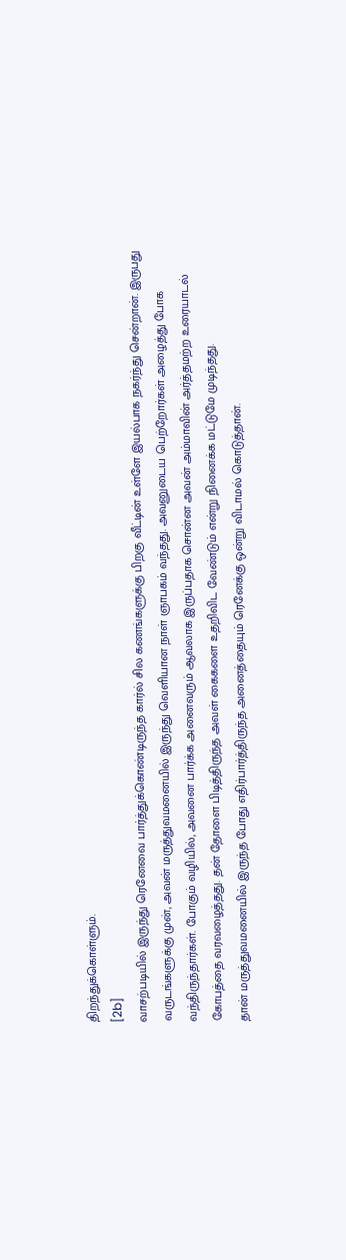திறந்துக்கொள்ளும்.
[2b]
வாசற்படியில் இருந்து ரெனேவை பார்த்துக்கொண்டிருந்த கார்ல் சில கணங்களுக்கு பிறகு வீட்டின் உள்ளே இயல்பாக நகர்ந்து சென்றான். இருபது வருடங்களுக்கு முன், அவன் மருத்துவமனையில் இருந்து வெளியான நாள் ஞாபகம் வந்தது. அவனுடைய பெற்றோர்கள் அழைத்து போக வந்திருந்தார்கள். போகும் வழியில், அவனை பார்க்க அனைவரும் ஆவலாக இருப்பதாக சொன்ன அவன் அம்மாவின் அர்த்தமற்ற உரையாடல் கோபத்தை வரவழைத்தது. தன் தோளை பிடித்திருந்த அவள் கைகளை உதறிவிட வேண்டும் என்று நினைக்க மட்டுமே முடிந்தது.
தான் மருத்துவமனையில் இருந்த போது எதிர்பார்த்திருந்த அனைத்தையும் ரெனேக்கு ஒன்று விடாமல் கொடுத்தான்.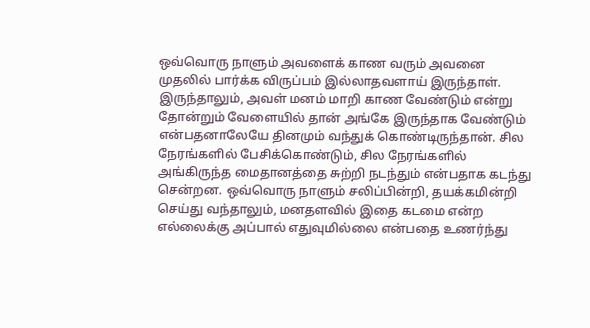ஒவ்வொரு நாளும் அவளைக் காண வரும் அவனை முதலில் பார்க்க விருப்பம் இல்லாதவளாய் இருந்தாள். இருந்தாலும், அவள் மனம் மாறி காண வேண்டும் என்று தோன்றும் வேளையில் தான் அங்கே இருந்தாக வேண்டும் என்பதனாலேயே தினமும் வந்துக் கொண்டிருந்தான். சில நேரங்களில் பேசிக்கொண்டும், சில நேரங்களில் அங்கிருந்த மைதானத்தை சுற்றி நடந்தும் என்பதாக கடந்து சென்றன. ஒவ்வொரு நாளும் சலிப்பின்றி, தயக்கமின்றி செய்து வந்தாலும், மனதளவில் இதை கடமை என்ற எல்லைக்கு அப்பால் எதுவுமில்லை என்பதை உணர்ந்து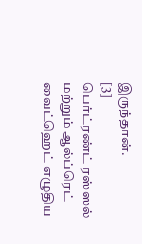இருந்தான்.
[3]
பெர்ட்ரண்ட் ரஸ்ஸல் மற்றும் ஆல்ப்ரெட் வைட்ஹெட் எழுதிய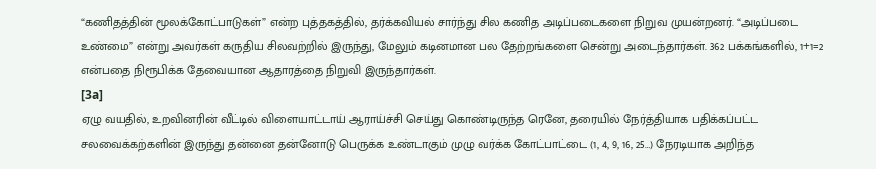“கணிதத்தின் மூலக்கோட்பாடுகள்” என்ற புத்தகத்தில், தர்க்கவியல் சார்ந்து சில கணித அடிப்படைகளை நிறுவ முயன்றனர். “அடிப்படை உண்மை” என்று அவர்கள் கருதிய சிலவற்றில் இருந்து, மேலும் கடினமான பல தேற்றங்களை சென்று அடைந்தார்கள். 362 பக்கங்களில், 1+1=2 என்பதை நிரூபிக்க தேவையான ஆதாரத்தை நிறுவி இருந்தார்கள்.
[3a]
ஏழு வயதில், உறவினரின் வீட்டில் விளையாட்டாய் ஆராய்ச்சி செய்து கொண்டிருந்த ரெனே, தரையில் நேர்த்தியாக பதிக்கப்பட்ட சலவைக்கற்களின் இருந்து தன்னை தன்னோடு பெருக்க உண்டாகும் முழு வர்க்க கோட்பாட்டை (1, 4, 9, 16, 25…) நேரடியாக அறிந்த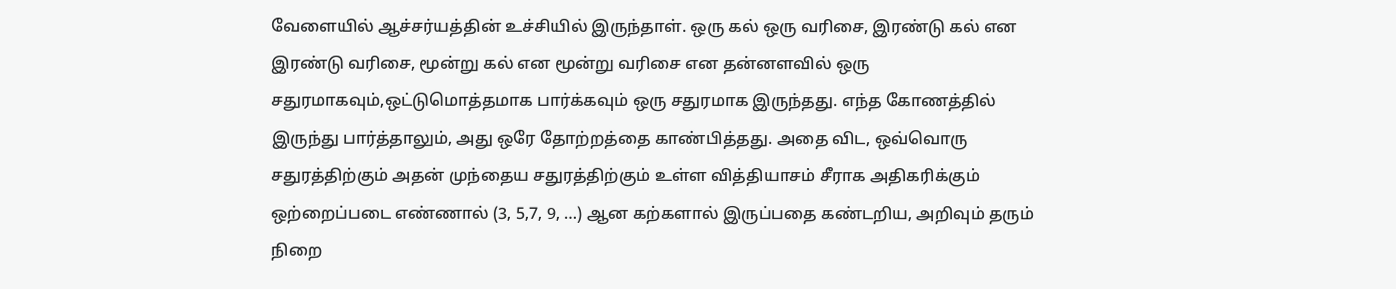வேளையில் ஆச்சர்யத்தின் உச்சியில் இருந்தாள். ஒரு கல் ஒரு வரிசை, இரண்டு கல் என இரண்டு வரிசை, மூன்று கல் என மூன்று வரிசை என தன்னளவில் ஒரு சதுரமாகவும்,ஒட்டுமொத்தமாக பார்க்கவும் ஒரு சதுரமாக இருந்தது. எந்த கோணத்தில் இருந்து பார்த்தாலும், அது ஒரே தோற்றத்தை காண்பித்தது. அதை விட, ஒவ்வொரு சதுரத்திற்கும் அதன் முந்தைய சதுரத்திற்கும் உள்ள வித்தியாசம் சீராக அதிகரிக்கும் ஒற்றைப்படை எண்ணால் (3, 5,7, 9, …) ஆன கற்களால் இருப்பதை கண்டறிய, அறிவும் தரும் நிறை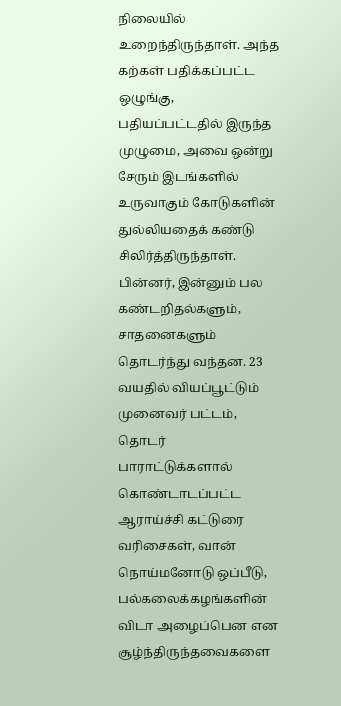நிலையில் உறைந்திருந்தாள். அந்த கற்கள் பதிக்கப்பட்ட ஒழுங்கு, பதியப்பட்டதில் இருந்த முழுமை, அவை ஒன்று சேரும் இடங்களில் உருவாகும் கோடுகளின் துல்லியதைக் கண்டு சிலிர்த்திருந்தாள்.
பின்னர், இன்னும் பல கண்டறிதல்களும், சாதனைகளும் தொடர்ந்து வந்தன. 23 வயதில் வியப்பூட்டும் முனைவர் பட்டம், தொடர் பாராட்டுக்களால் கொண்டாடப்பட்ட ஆராய்ச்சி கட்டுரை வரிசைகள், வான் நொய்மனோடு ஒப்பீடு, பல்கலைக்கழங்களின் விடா அழைப்பென என சூழ்ந்திருந்தவைகளை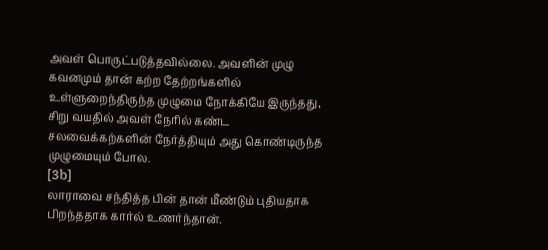அவள் பொருட்படுத்தவில்லை. அவளின் முழு கவனமும் தான் கற்ற தேற்றங்களில் உள்ளுறைந்திருந்த முழுமை நோக்கியே இருந்தது, சிறு வயதில் அவள் நேரில் கண்ட சலவைக்கற்களின் நேர்த்தியும் அது கொண்டிருந்த முழுமையும் போல.
[3b]
லாராவை சந்தித்த பின் தான் மீண்டும் புதியதாக பிறந்ததாக கார்ல் உணர்ந்தான்.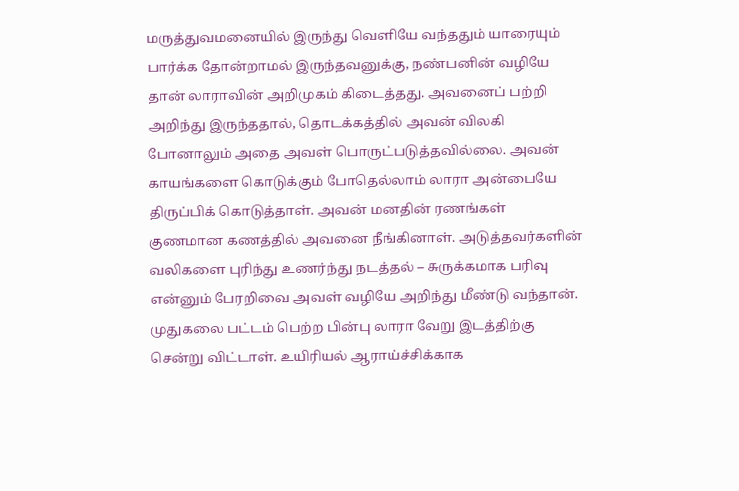மருத்துவமனையில் இருந்து வெளியே வந்ததும் யாரையும் பார்க்க தோன்றாமல் இருந்தவனுக்கு, நண்பனின் வழியே தான் லாராவின் அறிமுகம் கிடைத்தது. அவனைப் பற்றி அறிந்து இருந்ததால், தொடக்கத்தில் அவன் விலகி போனாலும் அதை அவள் பொருட்படுத்தவில்லை. அவன் காயங்களை கொடுக்கும் போதெல்லாம் லாரா அன்பையே திருப்பிக் கொடுத்தாள். அவன் மனதின் ரணங்கள் குணமான கணத்தில் அவனை நீங்கினாள். அடுத்தவர்களின் வலிகளை புரிந்து உணர்ந்து நடத்தல் – சுருக்கமாக பரிவு என்னும் பேரறிவை அவள் வழியே அறிந்து மீண்டு வந்தான்.
முதுகலை பட்டம் பெற்ற பின்பு லாரா வேறு இடத்திற்கு சென்று விட்டாள். உயிரியல் ஆராய்ச்சிக்காக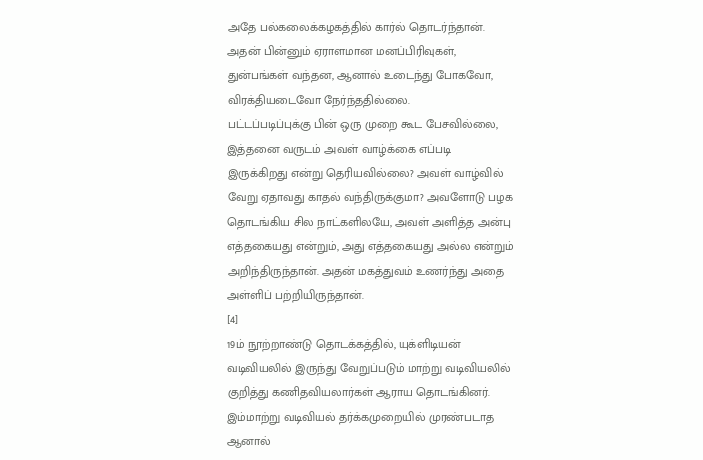அதே பல்கலைக்கழகத்தில் கார்ல் தொடர்ந்தான். அதன் பின்னும் ஏராளமான மனப்பிரிவுகள், துன்பங்கள் வந்தன, ஆனால் உடைந்து போகவோ, விரக்தியடைவோ நேர்ந்ததில்லை.
பட்டப்படிப்புக்கு பின் ஒரு முறை கூட பேசவில்லை, இத்தனை வருடம் அவள் வாழ்க்கை எப்படி இருக்கிறது என்று தெரியவில்லை? அவள் வாழ்வில் வேறு ஏதாவது காதல் வந்திருக்குமா? அவளோடு பழக தொடங்கிய சில நாட்களிலயே, அவள் அளித்த அன்பு எத்தகையது என்றும், அது எத்தகையது அல்ல என்றும் அறிந்திருந்தான். அதன் மகத்துவம் உணர்ந்து அதை அள்ளிப் பற்றியிருந்தான்.
[4]
19ம் நூற்றாண்டு தொடக்கத்தில், யுக்ளிடியன் வடிவியலில் இருந்து வேறுப்படும் மாற்று வடிவியலில் குறித்து கணிதவியலார்கள் ஆராய தொடங்கினர். இம்மாற்று வடிவியல் தர்க்கமுறையில் முரண்படாத ஆனால்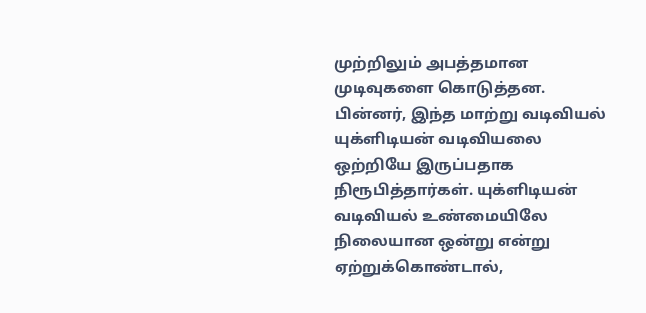முற்றிலும் அபத்தமான முடிவுகளை கொடுத்தன. பின்னர், இந்த மாற்று வடிவியல் யுக்ளிடியன் வடிவியலை ஒற்றியே இருப்பதாக நிரூபித்தார்கள். யுக்ளிடியன் வடிவியல் உண்மையிலே நிலையான ஒன்று என்று ஏற்றுக்கொண்டால்,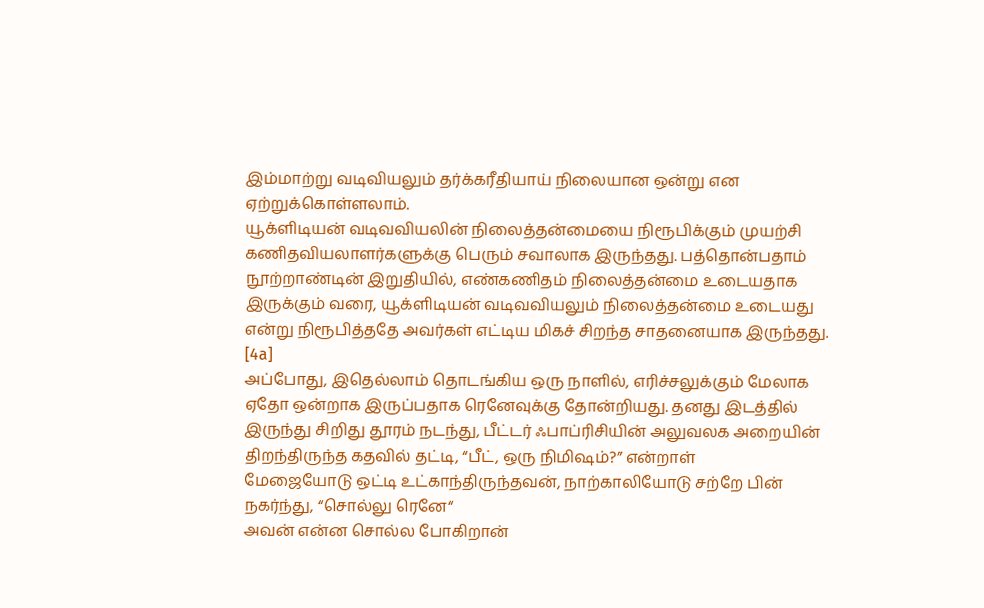இம்மாற்று வடிவியலும் தர்க்கரீதியாய் நிலையான ஒன்று என ஏற்றுக்கொள்ளலாம்.
யூக்ளிடியன் வடிவவியலின் நிலைத்தன்மையை நிரூபிக்கும் முயற்சி கணிதவியலாளர்களுக்கு பெரும் சவாலாக இருந்தது. பத்தொன்பதாம் நூற்றாண்டின் இறுதியில், எண்கணிதம் நிலைத்தன்மை உடையதாக இருக்கும் வரை, யூக்ளிடியன் வடிவவியலும் நிலைத்தன்மை உடையது என்று நிரூபித்ததே அவர்கள் எட்டிய மிகச் சிறந்த சாதனையாக இருந்தது.
[4a]
அப்போது, இதெல்லாம் தொடங்கிய ஒரு நாளில், எரிச்சலுக்கும் மேலாக ஏதோ ஒன்றாக இருப்பதாக ரெனேவுக்கு தோன்றியது. தனது இடத்தில் இருந்து சிறிது தூரம் நடந்து, பீட்டர் ஃபாப்ரிசியின் அலுவலக அறையின் திறந்திருந்த கதவில் தட்டி, “பீட், ஒரு நிமிஷம்?” என்றாள்
மேஜையோடு ஒட்டி உட்காந்திருந்தவன், நாற்காலியோடு சற்றே பின் நகர்ந்து, “சொல்லு ரெனே“
அவன் என்ன சொல்ல போகிறான்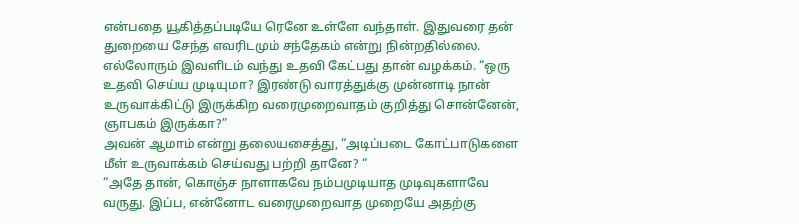என்பதை யூகித்தப்படியே ரெனே உள்ளே வந்தாள். இதுவரை தன் துறையை சேந்த எவரிடமும் சந்தேகம் என்று நின்றதில்லை. எல்லோரும் இவளிடம் வந்து உதவி கேட்பது தான் வழக்கம். “ஒரு உதவி செய்ய முடியுமா? இரண்டு வாரத்துக்கு முன்னாடி நான் உருவாக்கிட்டு இருக்கிற வரைமுறைவாதம் குறித்து சொன்னேன், ஞாபகம் இருக்கா?”
அவன் ஆமாம் என்று தலையசைத்து, “அடிப்படை கோட்பாடுகளை மீள் உருவாக்கம் செய்வது பற்றி தானே? “
“அதே தான், கொஞ்ச நாளாகவே நம்பமுடியாத முடிவுகளாவே வருது. இப்ப, என்னோட வரைமுறைவாத முறையே அதற்கு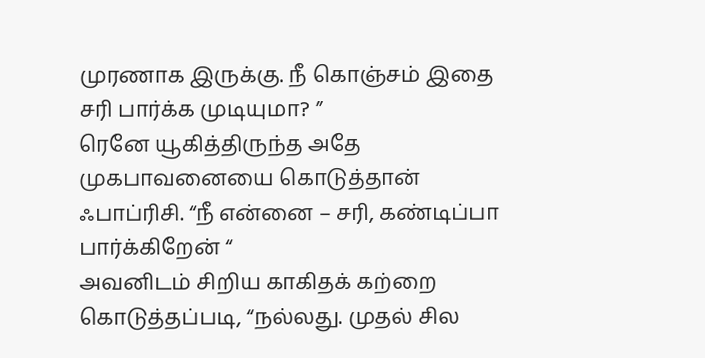முரணாக இருக்கு. நீ கொஞ்சம் இதை சரி பார்க்க முடியுமா? ”
ரெனே யூகித்திருந்த அதே முகபாவனையை கொடுத்தான் ஃபாப்ரிசி. “நீ என்னை – சரி, கண்டிப்பா பார்க்கிறேன் “
அவனிடம் சிறிய காகிதக் கற்றை கொடுத்தப்படி, “நல்லது. முதல் சில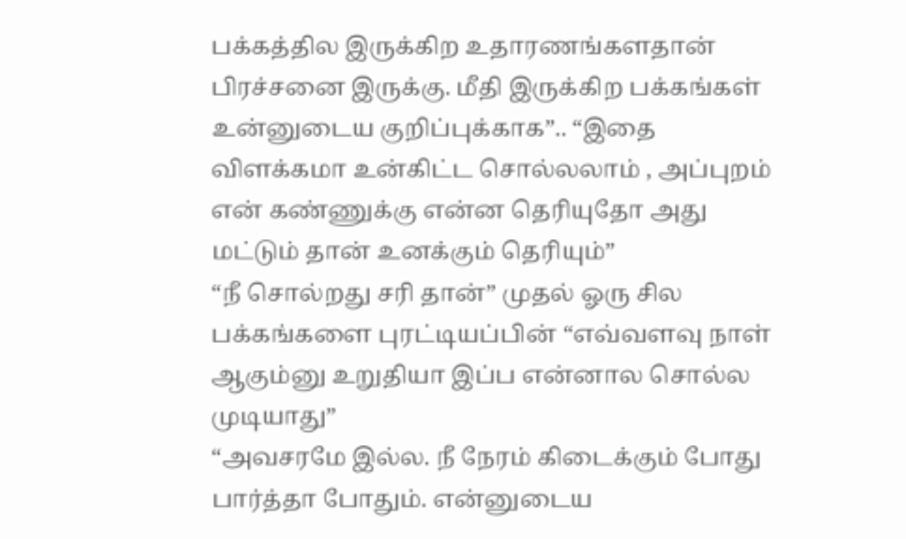பக்கத்தில இருக்கிற உதாரணங்களதான் பிரச்சனை இருக்கு. மீதி இருக்கிற பக்கங்கள் உன்னுடைய குறிப்புக்காக”.. “இதை விளக்கமா உன்கிட்ட சொல்லலாம் , அப்புறம் என் கண்ணுக்கு என்ன தெரியுதோ அது மட்டும் தான் உனக்கும் தெரியும்”
“நீ சொல்றது சரி தான்” முதல் ஓரு சில பக்கங்களை புரட்டியப்பின் “எவ்வளவு நாள் ஆகும்னு உறுதியா இப்ப என்னால சொல்ல முடியாது”
“அவசரமே இல்ல. நீ நேரம் கிடைக்கும் போது பார்த்தா போதும். என்னுடைய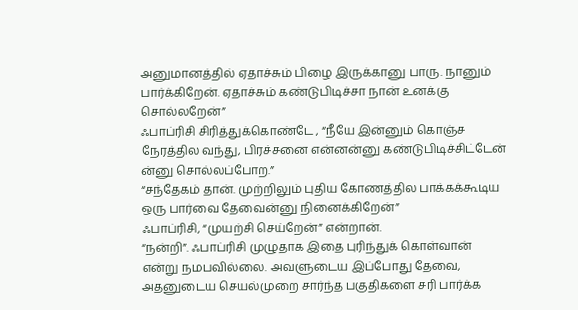அனுமானத்தில் ஏதாச்சும் பிழை இருக்கானு பாரு. நானும் பார்க்கிறேன். ஏதாச்சும் கண்டுபிடிச்சா நான் உனக்கு சொல்லறேன்”
ஃபாப்ரிசி சிரித்துக்கொண்டே , “நீயே இன்னும் கொஞ்ச நேரத்தில வந்து, பிரச்சனை என்னன்னு கண்டுபிடிச்சிட்டேன் ன்னு சொல்லப்போற.”
“சந்தேகம் தான். முற்றிலும் புதிய கோணத்தில பாக்கக்கூடிய ஒரு பார்வை தேவைன்னு நினைக்கிறேன்”
ஃபாப்ரிசி, “முயற்சி செய்றேன்” என்றான்.
“நன்றி”. ஃபாப்ரிசி முழுதாக இதை புரிந்துக் கொள்வான் என்று நமபவில்லை. அவளுடைய இப்போது தேவை, அதனுடைய செயல்முறை சார்ந்த பகுதிகளை சரி பார்க்க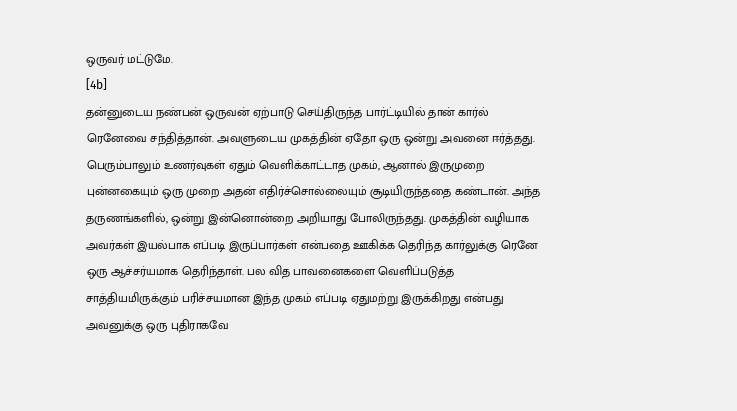ஒருவர் மட்டுமே.
[4b]
தன்னுடைய நண்பன் ஒருவன் ஏற்பாடு செய்திருந்த பார்ட்டியில் தான் கார்ல் ரெனேவை சந்தித்தான். அவளுடைய முகத்தின் ஏதோ ஒரு ஒன்று அவனை ஈர்த்தது. பெரும்பாலும் உணர்வுகள் ஏதும் வெளிக்காட்டாத முகம், ஆனால் இருமுறை புன்னகையும் ஒரு முறை அதன் எதிர்ச்சொல்லையும் சூடியிருந்ததை கண்டான். அந்த தருணங்களில், ஒன்று இன்னொன்றை அறியாது போலிருந்தது. முகத்தின் வழியாக அவர்கள் இயல்பாக எப்படி இருப்பார்கள் என்பதை ஊகிக்க தெரிந்த கார்லுக்கு ரெனே ஒரு ஆச்சர்யமாக தெரிந்தாள். பல வித பாவனைகளை வெளிப்படுத்த சாத்தியமிருக்கும் பரிச்சயமான இந்த முகம் எப்படி ஏதுமற்று இருக்கிறது என்பது அவனுக்கு ஒரு புதிராகவே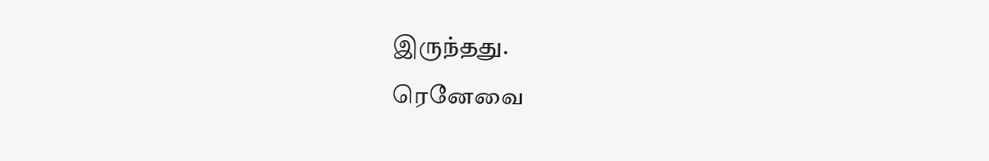இருந்தது.
ரெனேவை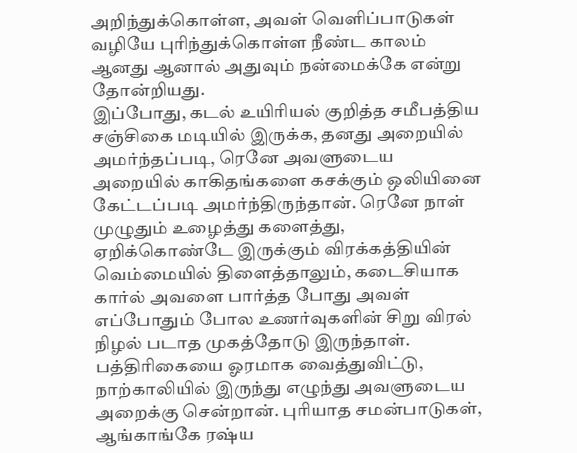அறிந்துக்கொள்ள, அவள் வெளிப்பாடுகள் வழியே புரிந்துக்கொள்ள நீண்ட காலம் ஆனது ஆனால் அதுவும் நன்மைக்கே என்று தோன்றியது.
இப்போது, கடல் உயிரியல் குறித்த சமீபத்திய சஞ்சிகை மடியில் இருக்க, தனது அறையில் அமர்ந்தப்படி, ரெனே அவளுடைய அறையில் காகிதங்களை கசக்கும் ஒலியினை கேட்டப்படி அமர்ந்திருந்தான். ரெனே நாள் முழுதும் உழைத்து களைத்து, ஏறிக்கொண்டே இருக்கும் விரக்கத்தியின் வெம்மையில் திளைத்தாலும், கடைசியாக கார்ல் அவளை பார்த்த போது அவள் எப்போதும் போல உணர்வுகளின் சிறு விரல் நிழல் படாத முகத்தோடு இருந்தாள்.
பத்திரிகையை ஓரமாக வைத்துவிட்டு, நாற்காலியில் இருந்து எழுந்து அவளுடைய அறைக்கு சென்றான். புரியாத சமன்பாடுகள், ஆங்காங்கே ரஷ்ய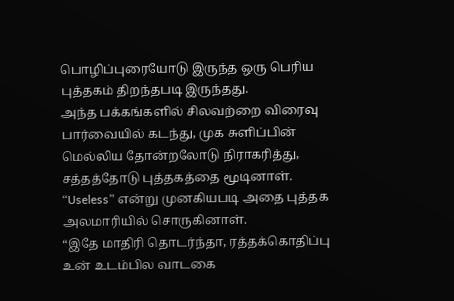பொழிப்புரையோடு இருந்த ஒரு பெரிய புத்தகம் திறந்தபடி இருந்தது.
அந்த பக்கங்களில் சிலவற்றை விரைவு பார்வையில் கடந்து, முக சுளிப்பின் மெல்லிய தோன்றலோடு நிராகரித்து, சத்தத்தோடு புத்தகத்தை மூடினாள். “Useless” என்று முனகியபடி அதை புத்தக அலமாரியில் சொருகினாள்.
“இதே மாதிரி தொடர்ந்தா, ரத்தக்கொதிப்பு உன் உடம்பில வாடகை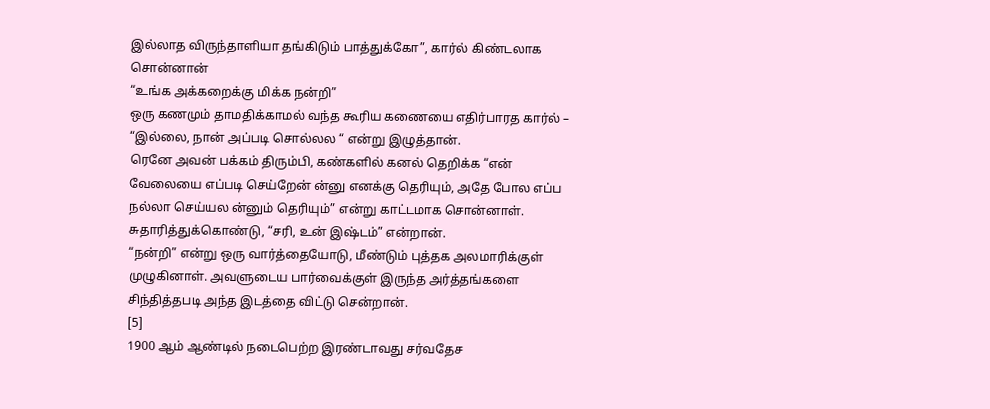இல்லாத விருந்தாளியா தங்கிடும் பாத்துக்கோ”, கார்ல் கிண்டலாக சொன்னான்
“உங்க அக்கறைக்கு மிக்க நன்றி”
ஒரு கணமும் தாமதிக்காமல் வந்த கூரிய கணையை எதிர்பாரத கார்ல் – “இல்லை, நான் அப்படி சொல்லல “ என்று இழுத்தான்.
ரெனே அவன் பக்கம் திரும்பி, கண்களில் கனல் தெறிக்க “என் வேலையை எப்படி செய்றேன் ன்னு எனக்கு தெரியும், அதே போல எப்ப நல்லா செய்யல ன்னும் தெரியும்” என்று காட்டமாக சொன்னாள்.
சுதாரித்துக்கொண்டு, “சரி, உன் இஷ்டம்” என்றான்.
“நன்றி” என்று ஒரு வார்த்தையோடு, மீண்டும் புத்தக அலமாரிக்குள் முழுகினாள். அவளுடைய பார்வைக்குள் இருந்த அர்த்தங்களை சிந்தித்தபடி அந்த இடத்தை விட்டு சென்றான்.
[5]
1900 ஆம் ஆண்டில் நடைபெற்ற இரண்டாவது சர்வதேச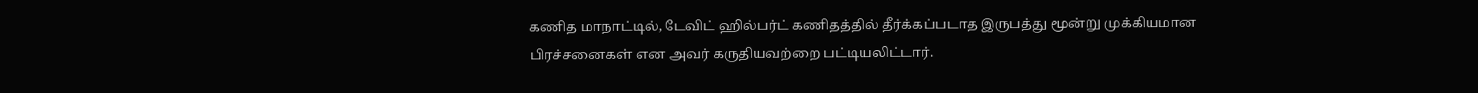கணித மாநாட்டில், டேவிட் ஹில்பர்ட் கணிதத்தில் தீர்க்கப்படாத இருபத்து மூன்று முக்கியமான பிரச்சனைகள் என அவர் கருதியவற்றை பட்டியலிட்டார்.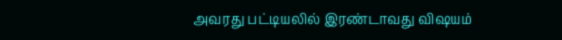அவரது பட்டியலில் இரண்டாவது விஷயம்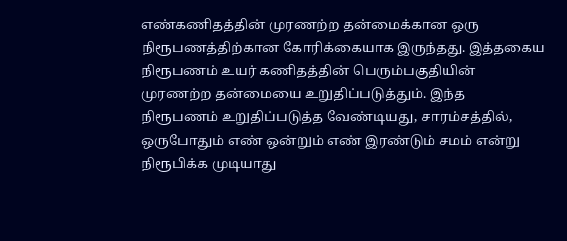எண்கணிதத்தின் முரணற்ற தன்மைக்கான ஒரு நிரூபணத்திற்கான கோரிக்கையாக இருந்தது. இத்தகைய நிரூபணம் உயர் கணிதத்தின் பெரும்பகுதியின் முரணற்ற தன்மையை உறுதிப்படுத்தும். இந்த நிரூபணம் உறுதிப்படுத்த வேண்டியது, சாரம்சத்தில், ஒருபோதும் எண் ஒன்றும் எண் இரண்டும் சமம் என்று நிரூபிக்க முடியாது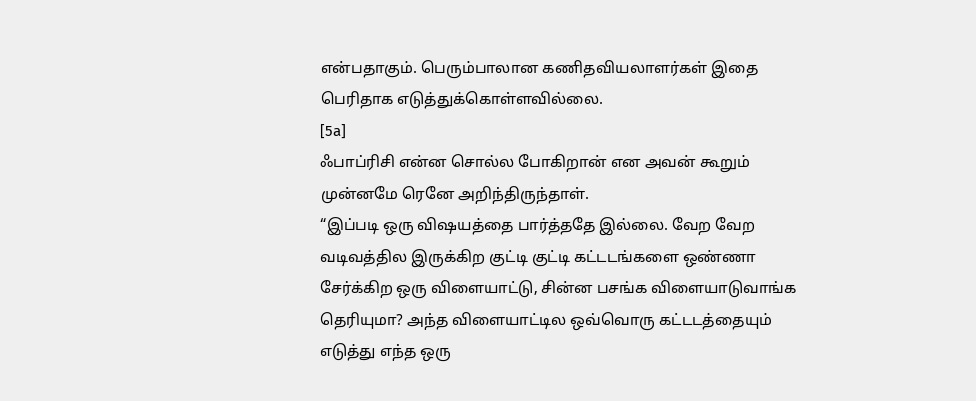என்பதாகும். பெரும்பாலான கணிதவியலாளர்கள் இதை பெரிதாக எடுத்துக்கொள்ளவில்லை.
[5a]
ஃபாப்ரிசி என்ன சொல்ல போகிறான் என அவன் கூறும் முன்னமே ரெனே அறிந்திருந்தாள்.
“இப்படி ஒரு விஷயத்தை பார்த்ததே இல்லை. வேற வேற வடிவத்தில இருக்கிற குட்டி குட்டி கட்டடங்களை ஒண்ணா சேர்க்கிற ஒரு விளையாட்டு, சின்ன பசங்க விளையாடுவாங்க தெரியுமா? அந்த விளையாட்டில ஒவ்வொரு கட்டடத்தையும் எடுத்து எந்த ஒரு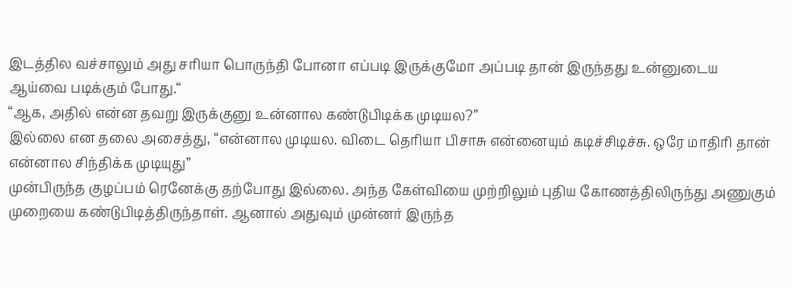இடத்தில வச்சாலும் அது சரியா பொருந்தி போனா எப்படி இருக்குமோ அப்படி தான் இருந்தது உன்னுடைய ஆய்வை படிக்கும் போது.“
“ஆக, அதில் என்ன தவறு இருக்குனு உன்னால கண்டுபிடிக்க முடியல?”
இல்லை என தலை அசைத்து, “என்னால முடியல. விடை தெரியா பிசாசு என்னையும் கடிச்சிடிச்சு. ஒரே மாதிரி தான் என்னால சிந்திக்க முடியுது”
முன்பிருந்த குழப்பம் ரெனேக்கு தற்போது இல்லை. அந்த கேள்வியை முற்றிலும் புதிய கோணத்திலிருந்து அணுகும் முறையை கண்டுபிடித்திருந்தாள். ஆனால் அதுவும் முன்னர் இருந்த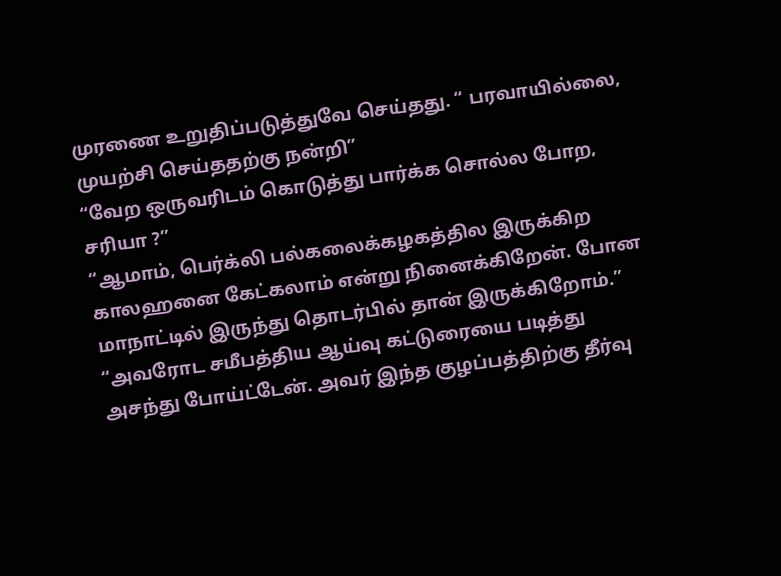முரணை உறுதிப்படுத்துவே செய்தது. “ பரவாயில்லை, முயற்சி செய்ததற்கு நன்றி”
“வேற ஒருவரிடம் கொடுத்து பார்க்க சொல்ல போற, சரியா ?”
“ஆமாம், பெர்க்லி பல்கலைக்கழகத்தில இருக்கிற காலஹனை கேட்கலாம் என்று நினைக்கிறேன். போன மாநாட்டில் இருந்து தொடர்பில் தான் இருக்கிறோம்.”
“அவரோட சமீபத்திய ஆய்வு கட்டுரையை படித்து அசந்து போய்ட்டேன். அவர் இந்த குழப்பத்திற்கு தீர்வு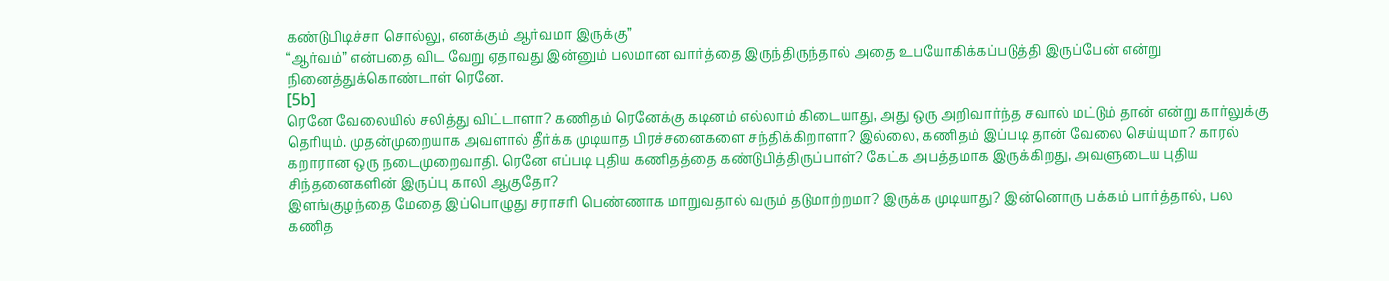கண்டுபிடிச்சா சொல்லு, எனக்கும் ஆர்வமா இருக்கு”
“ஆர்வம்” என்பதை விட வேறு ஏதாவது இன்னும் பலமான வார்த்தை இருந்திருந்தால் அதை உபயோகிக்கப்படுத்தி இருப்பேன் என்று நினைத்துக்கொண்டாள் ரெனே.
[5b]
ரெனே வேலையில் சலித்து விட்டாளா? கணிதம் ரெனேக்கு கடினம் எல்லாம் கிடையாது, அது ஒரு அறிவார்ந்த சவால் மட்டும் தான் என்று கார்லுக்கு தெரியும். முதன்முறையாக அவளால் தீர்க்க முடியாத பிரச்சனைகளை சந்திக்கிறாளா? இல்லை, கணிதம் இப்படி தான் வேலை செய்யுமா? காரல் கறாரான ஒரு நடைமுறைவாதி. ரெனே எப்படி புதிய கணிதத்தை கண்டுபித்திருப்பாள்? கேட்க அபத்தமாக இருக்கிறது, அவளுடைய புதிய சிந்தனைகளின் இருப்பு காலி ஆகுதோ?
இளங்குழந்தை மேதை இப்பொழுது சராசரி பெண்ணாக மாறுவதால் வரும் தடுமாற்றமா? இருக்க முடியாது? இன்னொரு பக்கம் பார்த்தால், பல கணித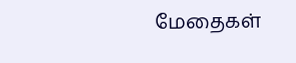மேதைகள்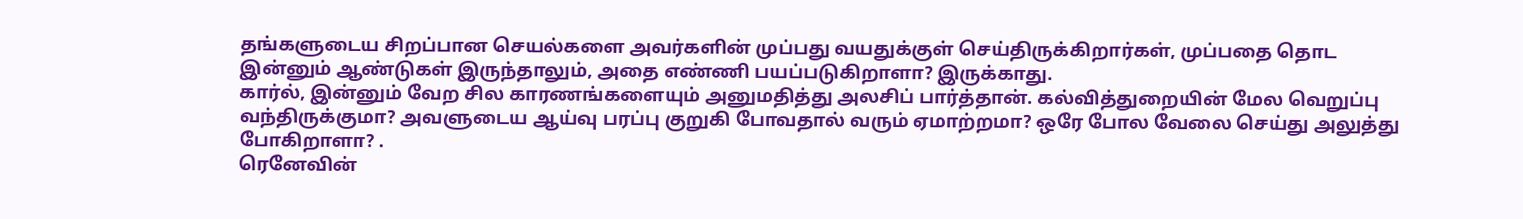தங்களுடைய சிறப்பான செயல்களை அவர்களின் முப்பது வயதுக்குள் செய்திருக்கிறார்கள், முப்பதை தொட இன்னும் ஆண்டுகள் இருந்தாலும், அதை எண்ணி பயப்படுகிறாளா? இருக்காது.
கார்ல், இன்னும் வேற சில காரணங்களையும் அனுமதித்து அலசிப் பார்த்தான். கல்வித்துறையின் மேல வெறுப்பு வந்திருக்குமா? அவளுடைய ஆய்வு பரப்பு குறுகி போவதால் வரும் ஏமாற்றமா? ஒரே போல வேலை செய்து அலுத்து போகிறாளா? .
ரெனேவின்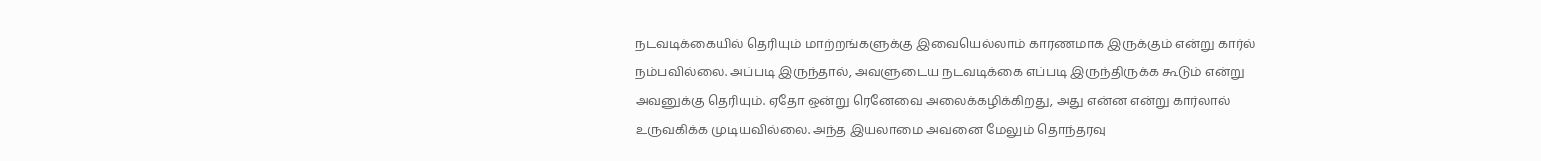நடவடிக்கையில் தெரியும் மாற்றங்களுக்கு இவையெல்லாம் காரணமாக இருக்கும் என்று கார்ல் நம்பவில்லை. அப்படி இருந்தால், அவளுடைய நடவடிக்கை எப்படி இருந்திருக்க கூடும் என்று அவனுக்கு தெரியும். ஏதோ ஒன்று ரெனேவை அலைக்கழிக்கிறது, அது என்ன என்று கார்லால் உருவகிக்க முடியவில்லை. அந்த இயலாமை அவனை மேலும் தொந்தரவு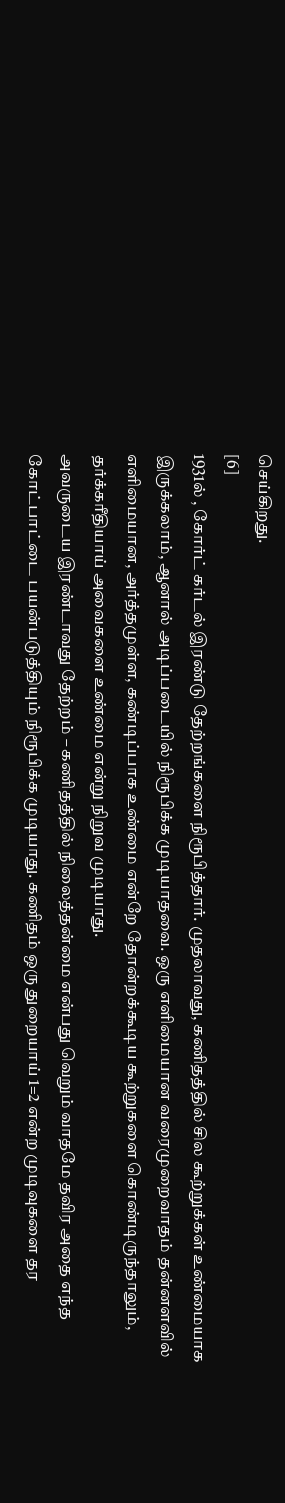செய்கிறது.
[6]
1931ல் , கோர்ட் கர்டல் இரண்டு தேற்றங்களை நிரூபித்தார். முதலாவது, கணிதத்தில் சில கூற்றுக்கள் உண்மையாக இருக்கலாம், ஆனால் அடிப்படையில் நிரூபிக்க முடியாதவை. ஒரு எளிமையான வரைமுறைவாதம் தன்னளவில் எளிமையான, அர்த்தமுள்ள, கண்டிப்பாக உண்மை என்றே தோன்றக்கூடிய கூற்றுகளை கொண்டிருந்தாலும், தர்க்கரீதியாய் அவைகளை உண்மை என்று நிறுவ முடியாது.
அவருடைய இரண்டாவது தேற்றம் – கணிதத்தில் நிலைத்தன்மை என்பது வெறும் வாதமே தவிர அதை எந்த கோட்பாட்டை பயன்படுத்தியும் நிரூபிக்க முடியாது. கணிதம் ஒரு துறையாய் 1=2 என்ற முடிவுகளை தர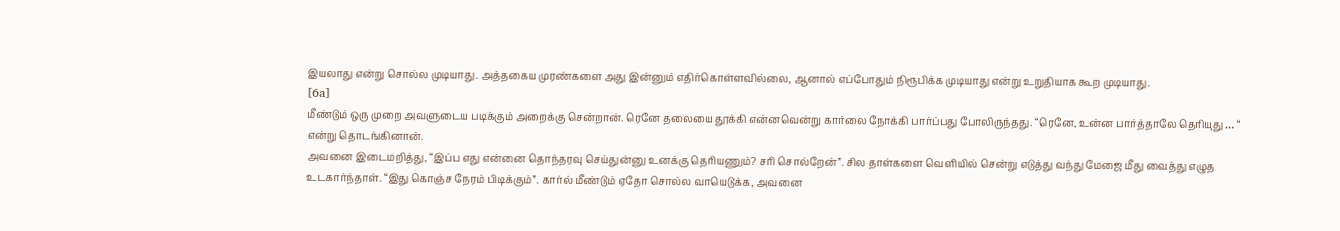இயலாது என்று சொல்ல முடியாது. அத்தகைய முரண்களை அது இன்னும் எதிர்கொள்ளவில்லை, ஆனால் எப்போதும் நிரூபிக்க முடியாது என்று உறுதியாக கூற முடியாது.
[6a]
மீண்டும் ஒரு முறை அவளுடைய படிக்கும் அறைக்கு சென்றான். ரெனே தலையை தூக்கி என்னவென்று கார்லை நோக்கி பார்ப்பது போலிருந்தது. “ரெனே, உன்ன பார்த்தாலே தெரியுது … “ என்று தொடங்கினான்.
அவனை இடைமறித்து, “இப்ப எது என்னை தொந்தரவு செய்துன்னு உனக்கு தெரியணும்? சரி சொல்றேன்”. சில தாள்களை வெளியில் சென்று எடுத்து வந்து மேஜை மீது வைத்து எழுத உடகார்ந்தாள். “இது கொஞ்ச நேரம் பிடிக்கும்”. கார்ல் மீண்டும் ஏதோ சொல்ல வாயெடுக்க, அவனை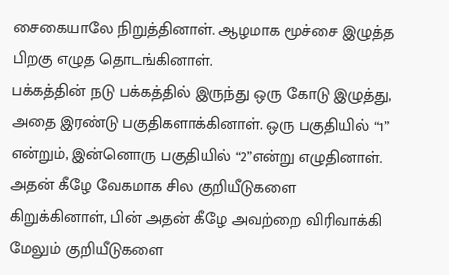சைகையாலே நிறுத்தினாள். ஆழமாக மூச்சை இழுத்த பிறகு எழுத தொடங்கினாள்.
பக்கத்தின் நடு பக்கத்தில் இருந்து ஒரு கோடு இழுத்து, அதை இரண்டு பகுதிகளாக்கினாள். ஒரு பகுதியில் “1” என்றும், இன்னொரு பகுதியில் “2”என்று எழுதினாள். அதன் கீழே வேகமாக சில குறியீடுகளை கிறுக்கினாள், பின் அதன் கீழே அவற்றை விரிவாக்கி மேலும் குறியீடுகளை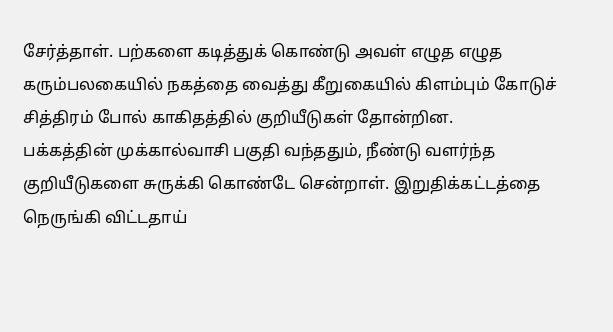சேர்த்தாள். பற்களை கடித்துக் கொண்டு அவள் எழுத எழுத கரும்பலகையில் நகத்தை வைத்து கீறுகையில் கிளம்பும் கோடுச் சித்திரம் போல் காகிதத்தில் குறியீடுகள் தோன்றின.
பக்கத்தின் முக்கால்வாசி பகுதி வந்ததும், நீண்டு வளர்ந்த குறியீடுகளை சுருக்கி கொண்டே சென்றாள். இறுதிக்கட்டத்தை நெருங்கி விட்டதாய்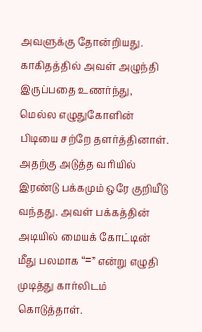அவளுக்கு தோன்றியது. காகிதத்தில் அவள் அழுந்தி இருப்பதை உணர்ந்து, மெல்ல எழுதுகோளின் பிடியை சற்றே தளர்த்தினாள். அதற்கு அடுத்த வரியில் இரண்டு பக்கமும் ஒரே குறியீடு வந்தது. அவள் பக்கத்தின் அடியில் மையக் கோட்டின் மீது பலமாக “=” என்று எழுதி முடித்து கார்லிடம் கொடுத்தாள்.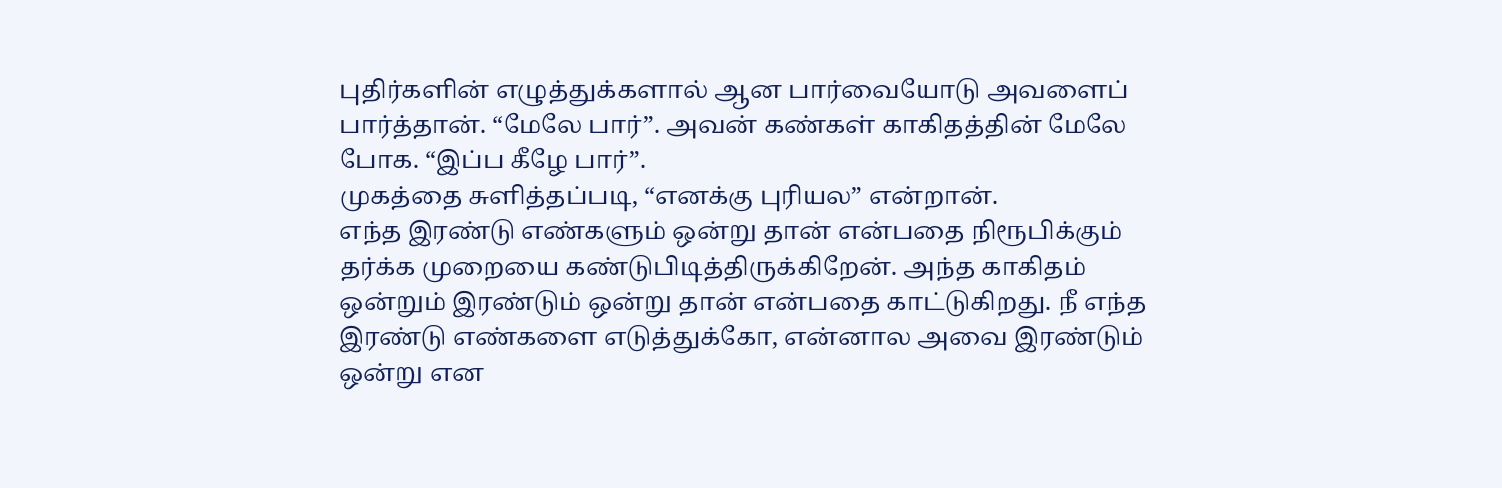புதிர்களின் எழுத்துக்களால் ஆன பார்வையோடு அவளைப் பார்த்தான். “மேலே பார்”. அவன் கண்கள் காகிதத்தின் மேலே போக. “இப்ப கீழே பார்”.
முகத்தை சுளித்தப்படி, “எனக்கு புரியல” என்றான்.
எந்த இரண்டு எண்களும் ஒன்று தான் என்பதை நிரூபிக்கும் தர்க்க முறையை கண்டுபிடித்திருக்கிறேன். அந்த காகிதம் ஒன்றும் இரண்டும் ஒன்று தான் என்பதை காட்டுகிறது. நீ எந்த இரண்டு எண்களை எடுத்துக்கோ, என்னால அவை இரண்டும் ஒன்று என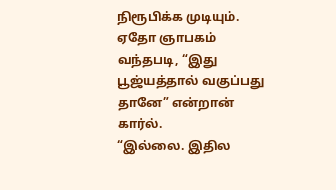நிரூபிக்க முடியும்.
ஏதோ ஞாபகம் வந்தபடி, “இது பூஜ்யத்தால் வகுப்பது தானே” என்றான் கார்ல்.
“இல்லை. இதில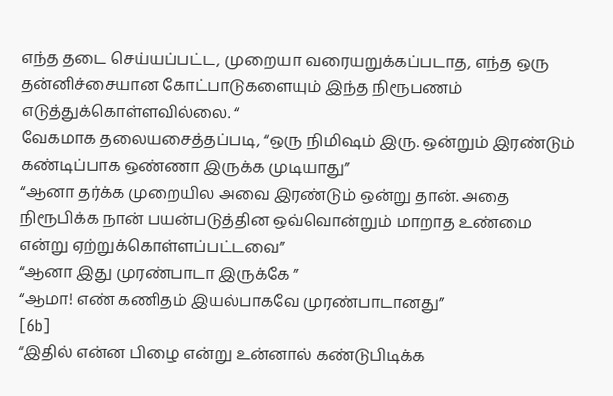எந்த தடை செய்யப்பட்ட, முறையா வரையறுக்கப்படாத, எந்த ஒரு தன்னிச்சையான கோட்பாடுகளையும் இந்த நிரூபணம் எடுத்துக்கொள்ளவில்லை. “
வேகமாக தலையசைத்தப்படி, “ஒரு நிமிஷம் இரு. ஒன்றும் இரண்டும் கண்டிப்பாக ஒண்ணா இருக்க முடியாது”
“ஆனா தர்க்க முறையில அவை இரண்டும் ஒன்று தான். அதை நிரூபிக்க நான் பயன்படுத்தின ஒவ்வொன்றும் மாறாத உண்மை என்று ஏற்றுக்கொள்ளப்பட்டவை”
“ஆனா இது முரண்பாடா இருக்கே ”
“ஆமா! எண் கணிதம் இயல்பாகவே முரண்பாடானது”
[6b]
“இதில் என்ன பிழை என்று உன்னால் கண்டுபிடிக்க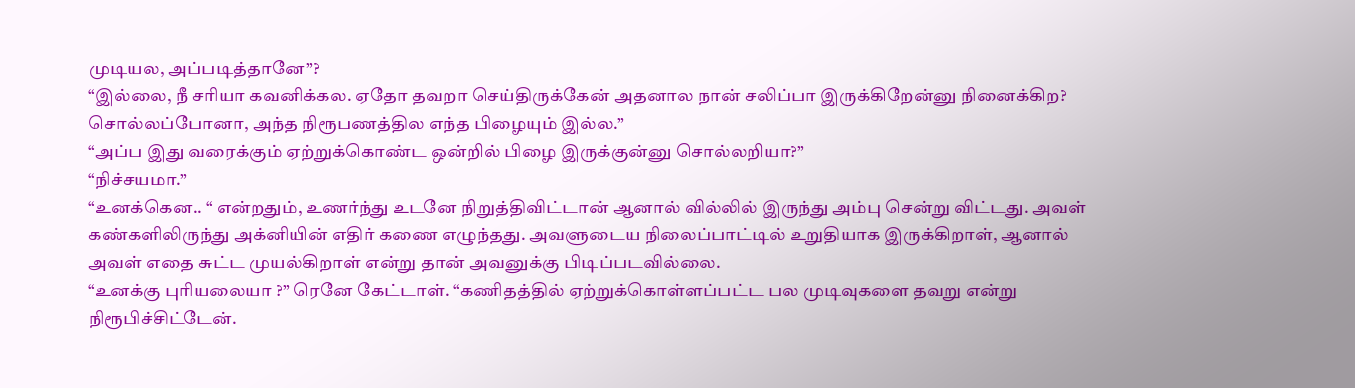முடியல, அப்படித்தானே”?
“இல்லை, நீ சரியா கவனிக்கல. ஏதோ தவறா செய்திருக்கேன் அதனால நான் சலிப்பா இருக்கிறேன்னு நினைக்கிற? சொல்லப்போனா, அந்த நிரூபணத்தில எந்த பிழையும் இல்ல.”
“அப்ப இது வரைக்கும் ஏற்றுக்கொண்ட ஒன்றில் பிழை இருக்குன்னு சொல்லறியா?”
“நிச்சயமா.”
“உனக்கென.. “ என்றதும், உணர்ந்து உடனே நிறுத்திவிட்டான் ஆனால் வில்லில் இருந்து அம்பு சென்று விட்டது. அவள் கண்களிலிருந்து அக்னியின் எதிர் கணை எழுந்தது. அவளுடைய நிலைப்பாட்டில் உறுதியாக இருக்கிறாள், ஆனால் அவள் எதை சுட்ட முயல்கிறாள் என்று தான் அவனுக்கு பிடிப்படவில்லை.
“உனக்கு புரியலையா ?” ரெனே கேட்டாள். “கணிதத்தில் ஏற்றுக்கொள்ளப்பட்ட பல முடிவுகளை தவறு என்று நிரூபிச்சிட்டேன்.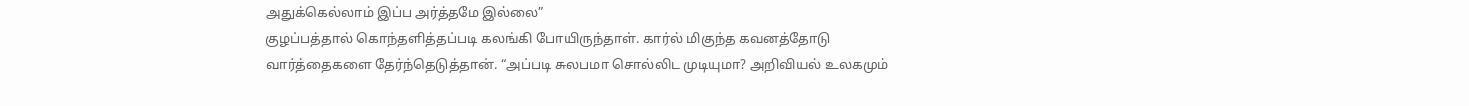அதுக்கெல்லாம் இப்ப அர்த்தமே இல்லை”
குழப்பத்தால் கொந்தளித்தப்படி கலங்கி போயிருந்தாள். கார்ல் மிகுந்த கவனத்தோடு வார்த்தைகளை தேர்ந்தெடுத்தான். “அப்படி சுலபமா சொல்லிட முடியுமா? அறிவியல் உலகமும்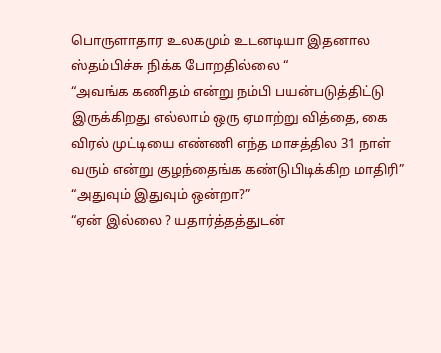பொருளாதார உலகமும் உடனடியா இதனால ஸ்தம்பிச்சு நிக்க போறதில்லை “
“அவங்க கணிதம் என்று நம்பி பயன்படுத்திட்டு இருக்கிறது எல்லாம் ஒரு ஏமாற்று வித்தை, கை விரல் முட்டியை எண்ணி எந்த மாசத்தில 31 நாள் வரும் என்று குழந்தைங்க கண்டுபிடிக்கிற மாதிரி”
“அதுவும் இதுவும் ஒன்றா?”
“ஏன் இல்லை ? யதார்த்தத்துடன்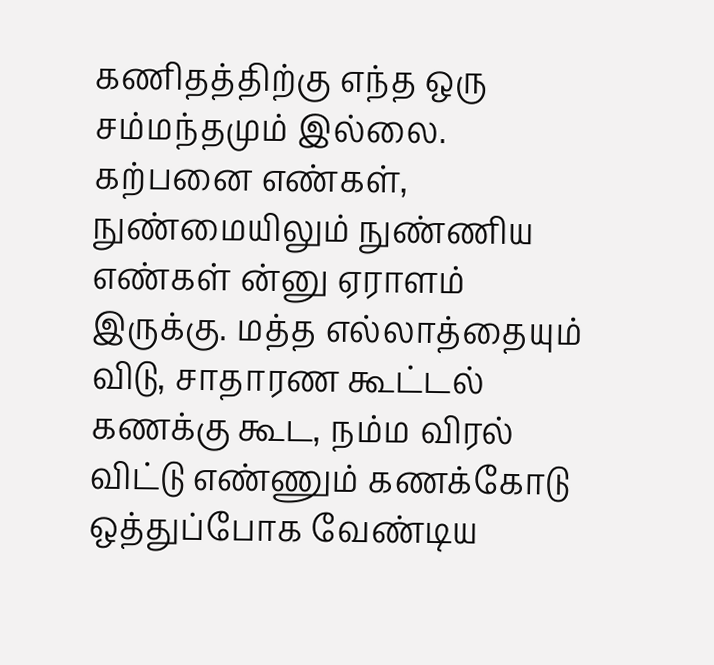கணிதத்திற்கு எந்த ஒரு சம்மந்தமும் இல்லை. கற்பனை எண்கள், நுண்மையிலும் நுண்ணிய எண்கள் ன்னு ஏராளம் இருக்கு. மத்த எல்லாத்தையும் விடு, சாதாரண கூட்டல் கணக்கு கூட, நம்ம விரல் விட்டு எண்ணும் கணக்கோடு ஒத்துப்போக வேண்டிய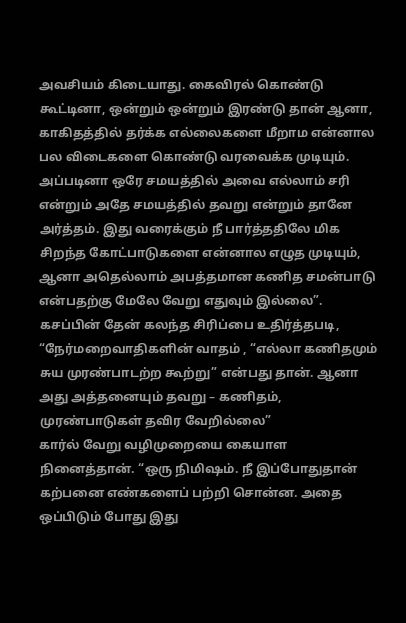அவசியம் கிடையாது. கைவிரல் கொண்டு கூட்டினா, ஒன்றும் ஒன்றும் இரண்டு தான் ஆனா, காகிதத்தில் தர்க்க எல்லைகளை மீறாம என்னால பல விடைகளை கொண்டு வரவைக்க முடியும். அப்படினா ஒரே சமயத்தில் அவை எல்லாம் சரி என்றும் அதே சமயத்தில் தவறு என்றும் தானே அர்த்தம். இது வரைக்கும் நீ பார்த்ததிலே மிக சிறந்த கோட்பாடுகளை என்னால எழுத முடியும், ஆனா அதெல்லாம் அபத்தமான கணித சமன்பாடு என்பதற்கு மேலே வேறு எதுவும் இல்லை”. கசப்பின் தேன் கலந்த சிரிப்பை உதிர்த்தபடி, “நேர்மறைவாதிகளின் வாதம் , “எல்லா கணிதமும் சுய முரண்பாடற்ற கூற்று” என்பது தான். ஆனா அது அத்தனையும் தவறு – கணிதம், முரண்பாடுகள் தவிர வேறில்லை”
கார்ல் வேறு வழிமுறையை கையாள நினைத்தான். “ஒரு நிமிஷம். நீ இப்போதுதான் கற்பனை எண்களைப் பற்றி சொன்ன. அதை ஒப்பிடும் போது இது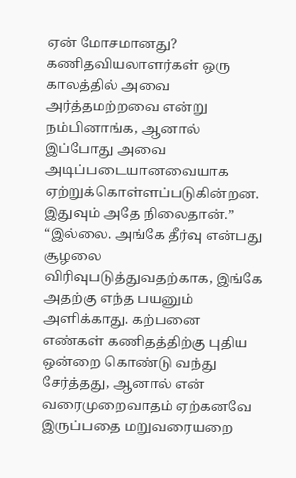ஏன் மோசமானது? கணிதவியலாளர்கள் ஒரு காலத்தில் அவை அர்த்தமற்றவை என்று நம்பினாங்க, ஆனால் இப்போது அவை அடிப்படையானவையாக ஏற்றுக்கொள்ளப்படுகின்றன. இதுவும் அதே நிலைதான்.”
“இல்லை. அங்கே தீர்வு என்பது சூழலை விரிவுபடுத்துவதற்காக, இங்கே அதற்கு எந்த பயனும் அளிக்காது. கற்பனை எண்கள் கணிதத்திற்கு புதிய ஒன்றை கொண்டு வந்து சேர்த்தது, ஆனால் என் வரைமுறைவாதம் ஏற்கனவே இருப்பதை மறுவரையறை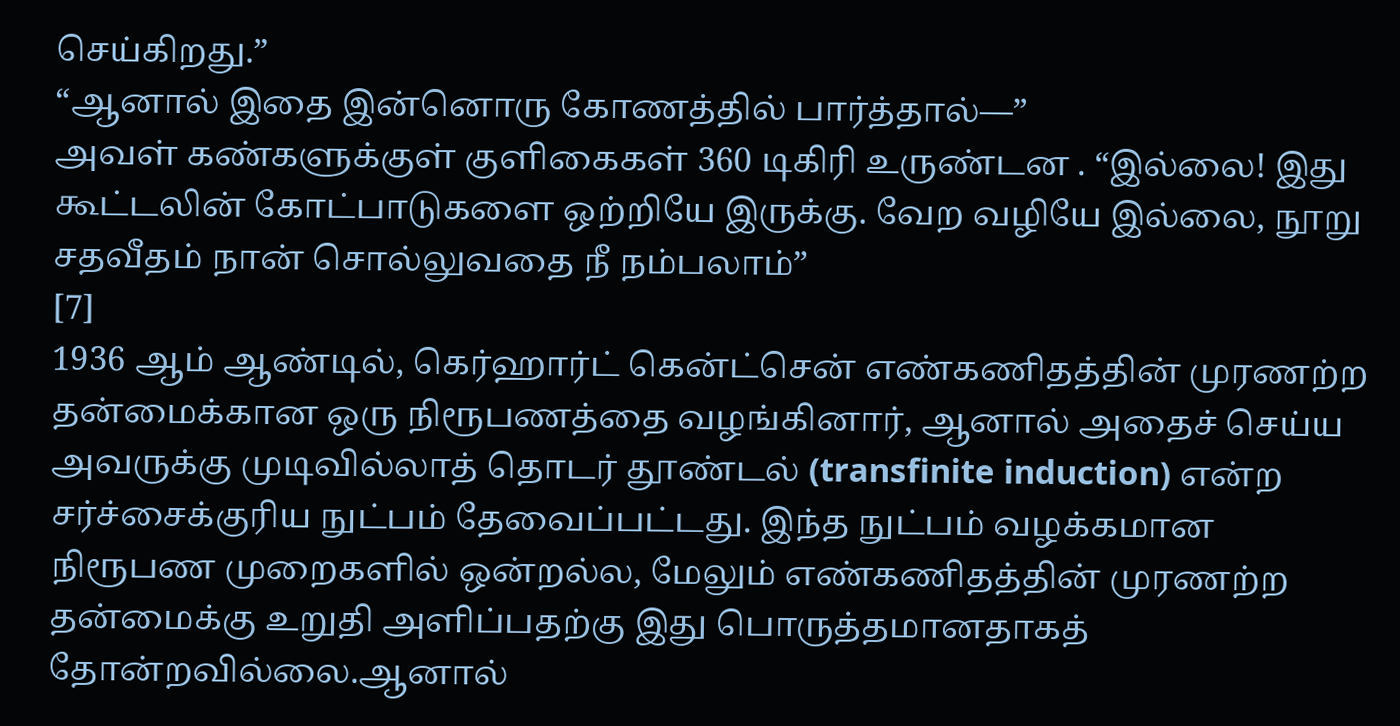செய்கிறது.”
“ஆனால் இதை இன்னொரு கோணத்தில் பார்த்தால்—”
அவள் கண்களுக்குள் குளிகைகள் 360 டிகிரி உருண்டன . “இல்லை! இது கூட்டலின் கோட்பாடுகளை ஒற்றியே இருக்கு. வேற வழியே இல்லை, நூறு சதவீதம் நான் சொல்லுவதை நீ நம்பலாம்”
[7]
1936 ஆம் ஆண்டில், கெர்ஹார்ட் கென்ட்சென் எண்கணிதத்தின் முரணற்ற தன்மைக்கான ஒரு நிரூபணத்தை வழங்கினார், ஆனால் அதைச் செய்ய அவருக்கு முடிவில்லாத் தொடர் தூண்டல் (transfinite induction) என்ற சர்ச்சைக்குரிய நுட்பம் தேவைப்பட்டது. இந்த நுட்பம் வழக்கமான நிரூபண முறைகளில் ஒன்றல்ல, மேலும் எண்கணிதத்தின் முரணற்ற தன்மைக்கு உறுதி அளிப்பதற்கு இது பொருத்தமானதாகத் தோன்றவில்லை.ஆனால்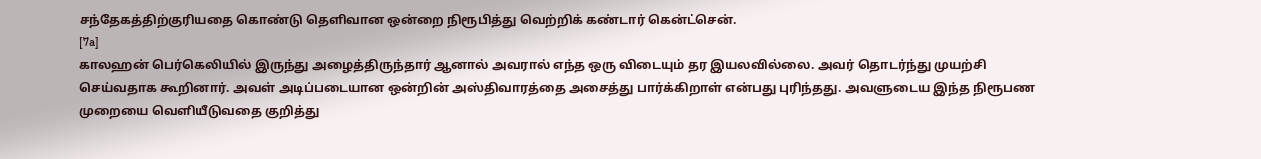சந்தேகத்திற்குரியதை கொண்டு தெளிவான ஒன்றை நிரூபித்து வெற்றிக் கண்டார் கென்ட்சென்.
[7a]
காலஹன் பெர்கெலியில் இருந்து அழைத்திருந்தார் ஆனால் அவரால் எந்த ஒரு விடையும் தர இயலவில்லை. அவர் தொடர்ந்து முயற்சி செய்வதாக கூறினார். அவள் அடிப்படையான ஒன்றின் அஸ்திவாரத்தை அசைத்து பார்க்கிறாள் என்பது புரிந்தது. அவளுடைய இந்த நிரூபண முறையை வெளியீடுவதை குறித்து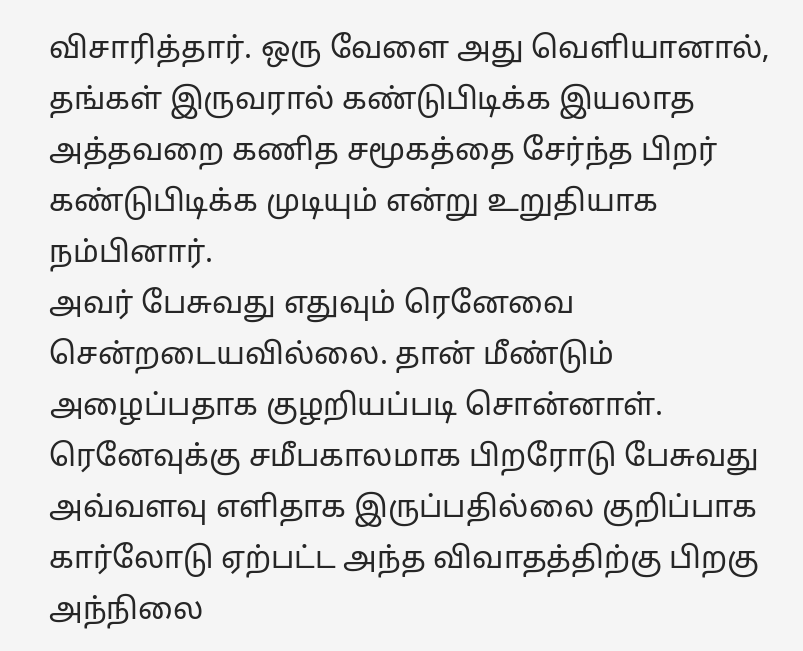விசாரித்தார். ஒரு வேளை அது வெளியானால், தங்கள் இருவரால் கண்டுபிடிக்க இயலாத அத்தவறை கணித சமூகத்தை சேர்ந்த பிறர் கண்டுபிடிக்க முடியும் என்று உறுதியாக நம்பினார்.
அவர் பேசுவது எதுவும் ரெனேவை சென்றடையவில்லை. தான் மீண்டும் அழைப்பதாக குழறியப்படி சொன்னாள். ரெனேவுக்கு சமீபகாலமாக பிறரோடு பேசுவது அவ்வளவு எளிதாக இருப்பதில்லை குறிப்பாக கார்லோடு ஏற்பட்ட அந்த விவாதத்திற்கு பிறகு அந்நிலை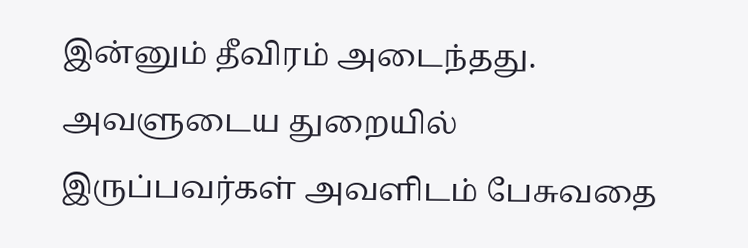இன்னும் தீவிரம் அடைந்தது. அவளுடைய துறையில் இருப்பவர்கள் அவளிடம் பேசுவதை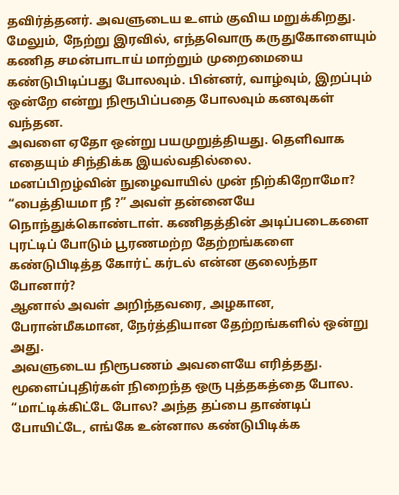தவிர்த்தனர். அவளுடைய உளம் குவிய மறுக்கிறது. மேலும், நேற்று இரவில், எந்தவொரு கருதுகோளையும் கணித சமன்பாடாய் மாற்றும் முறைமையை கண்டுபிடிப்பது போலவும். பின்னர், வாழ்வும், இறப்பும் ஒன்றே என்று நிரூபிப்பதை போலவும் கனவுகள் வந்தன.
அவளை ஏதோ ஒன்று பயமுறுத்தியது. தெளிவாக எதையும் சிந்திக்க இயல்வதில்லை.
மனப்பிறழ்வின் நுழைவாயில் முன் நிற்கிறோமோ?
“பைத்தியமா நீ ?” அவள் தன்னையே நொந்துக்கொண்டாள். கணிதத்தின் அடிப்படைகளை புரட்டிப் போடும் பூரணமற்ற தேற்றங்களை கண்டுபிடித்த கோர்ட் கர்டல் என்ன குலைந்தா போனார்?
ஆனால் அவள் அறிந்தவரை, அழகான, பேரான்மீகமான, நேர்த்தியான தேற்றங்களில் ஒன்று அது.
அவளுடைய நிரூபணம் அவளையே எரித்தது. மூளைப்புதிர்கள் நிறைந்த ஒரு புத்தகத்தை போல. “மாட்டிக்கிட்டே போல? அந்த தப்பை தாண்டிப் போயிட்டே, எங்கே உன்னால கண்டுபிடிக்க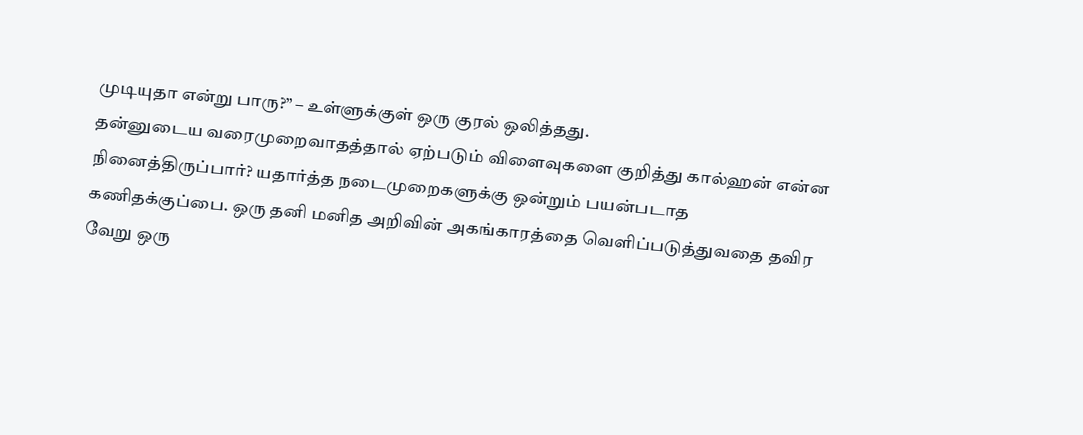முடியுதா என்று பாரு?” – உள்ளுக்குள் ஒரு குரல் ஒலித்தது.
தன்னுடைய வரைமுறைவாதத்தால் ஏற்படும் விளைவுகளை குறித்து கால்ஹன் என்ன நினைத்திருப்பார்? யதார்த்த நடைமுறைகளுக்கு ஒன்றும் பயன்படாத கணிதக்குப்பை. ஒரு தனி மனித அறிவின் அகங்காரத்தை வெளிப்படுத்துவதை தவிர வேறு ஒரு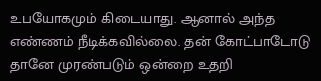உபயோகமும் கிடையாது. ஆனால் அந்த எண்ணம் நீடிக்கவில்லை. தன் கோட்பாடோடு தானே முரண்படும் ஒன்றை உதறி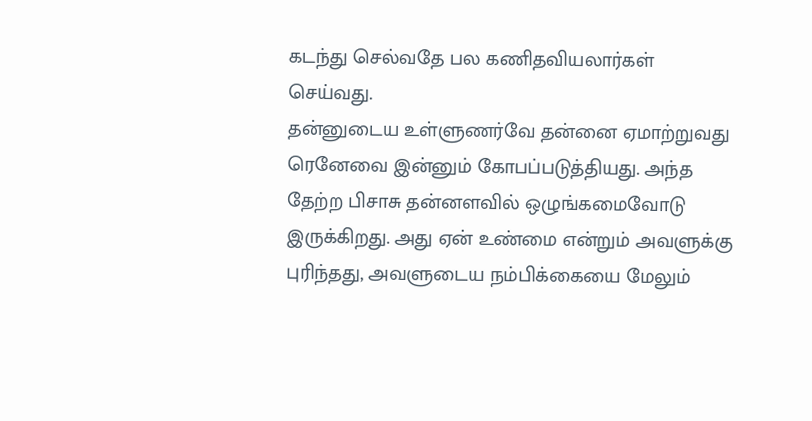கடந்து செல்வதே பல கணிதவியலார்கள் செய்வது.
தன்னுடைய உள்ளுணர்வே தன்னை ஏமாற்றுவது ரெனேவை இன்னும் கோபப்படுத்தியது. அந்த தேற்ற பிசாசு தன்னளவில் ஒழுங்கமைவோடு இருக்கிறது. அது ஏன் உண்மை என்றும் அவளுக்கு புரிந்தது, அவளுடைய நம்பிக்கையை மேலும்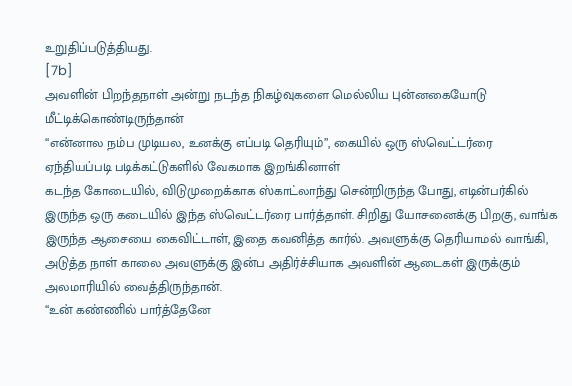உறுதிப்படுத்தியது.
[7b]
அவளின் பிறந்தநாள் அன்று நடந்த நிகழ்வுகளை மெல்லிய புன்னகையோடு மீட்டிக்கொண்டிருந்தான்
“என்னால நம்ப முடியல, உனக்கு எப்படி தெரியும்”, கையில் ஒரு ஸ்வெட்டர்ரை ஏந்தியப்படி படிக்கட்டுகளில் வேகமாக இறங்கினாள்
கடந்த கோடையில், விடுமுறைக்காக ஸ்காட்லாந்து சென்றிருந்த போது, எடின்பர்கில் இருந்த ஒரு கடையில் இந்த ஸ்வெட்டர்ரை பார்த்தாள். சிறிது யோசனைக்கு பிறகு, வாங்க இருந்த ஆசையை கைவிட்டாள், இதை கவனித்த கார்ல். அவளுக்கு தெரியாமல் வாங்கி, அடுத்த நாள் காலை அவளுக்கு இன்ப அதிர்ச்சியாக அவளின் ஆடைகள் இருக்கும் அலமாரியில் வைத்திருந்தான்.
“உன் கண்ணில் பார்த்தேனே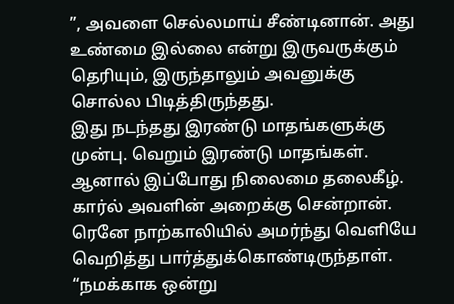”, அவளை செல்லமாய் சீண்டினான். அது உண்மை இல்லை என்று இருவருக்கும் தெரியும், இருந்தாலும் அவனுக்கு சொல்ல பிடித்திருந்தது.
இது நடந்தது இரண்டு மாதங்களுக்கு முன்பு. வெறும் இரண்டு மாதங்கள்.
ஆனால் இப்போது நிலைமை தலைகீழ். கார்ல் அவளின் அறைக்கு சென்றான். ரெனே நாற்காலியில் அமர்ந்து வெளியே வெறித்து பார்த்துக்கொண்டிருந்தாள். “நமக்காக ஒன்று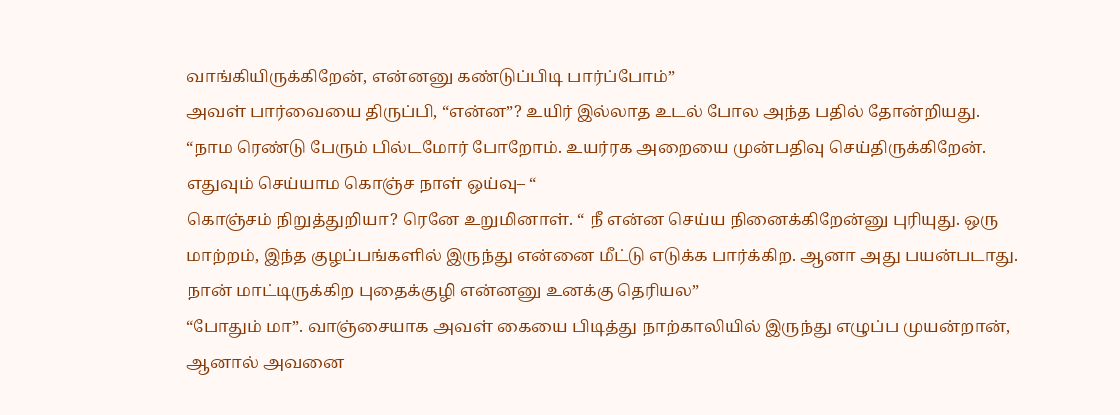வாங்கியிருக்கிறேன், என்னனு கண்டுப்பிடி பார்ப்போம்”
அவள் பார்வையை திருப்பி, “என்ன”? உயிர் இல்லாத உடல் போல அந்த பதில் தோன்றியது.
“நாம ரெண்டு பேரும் பில்டமோர் போறோம். உயர்ரக அறையை முன்பதிவு செய்திருக்கிறேன். எதுவும் செய்யாம கொஞ்ச நாள் ஒய்வு– “
கொஞ்சம் நிறுத்துறியா? ரெனே உறுமினாள். “ நீ என்ன செய்ய நினைக்கிறேன்னு புரியுது. ஒரு மாற்றம், இந்த குழப்பங்களில் இருந்து என்னை மீட்டு எடுக்க பார்க்கிற. ஆனா அது பயன்படாது. நான் மாட்டிருக்கிற புதைக்குழி என்னனு உனக்கு தெரியல”
“போதும் மா”. வாஞ்சையாக அவள் கையை பிடித்து நாற்காலியில் இருந்து எழுப்ப முயன்றான், ஆனால் அவனை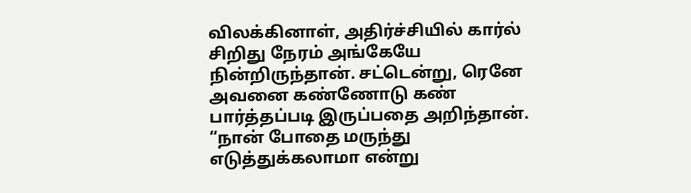விலக்கினாள், அதிர்ச்சியில் கார்ல் சிறிது நேரம் அங்கேயே நின்றிருந்தான். சட்டென்று, ரெனே அவனை கண்ணோடு கண் பார்த்தப்படி இருப்பதை அறிந்தான்.
“நான் போதை மருந்து எடுத்துக்கலாமா என்று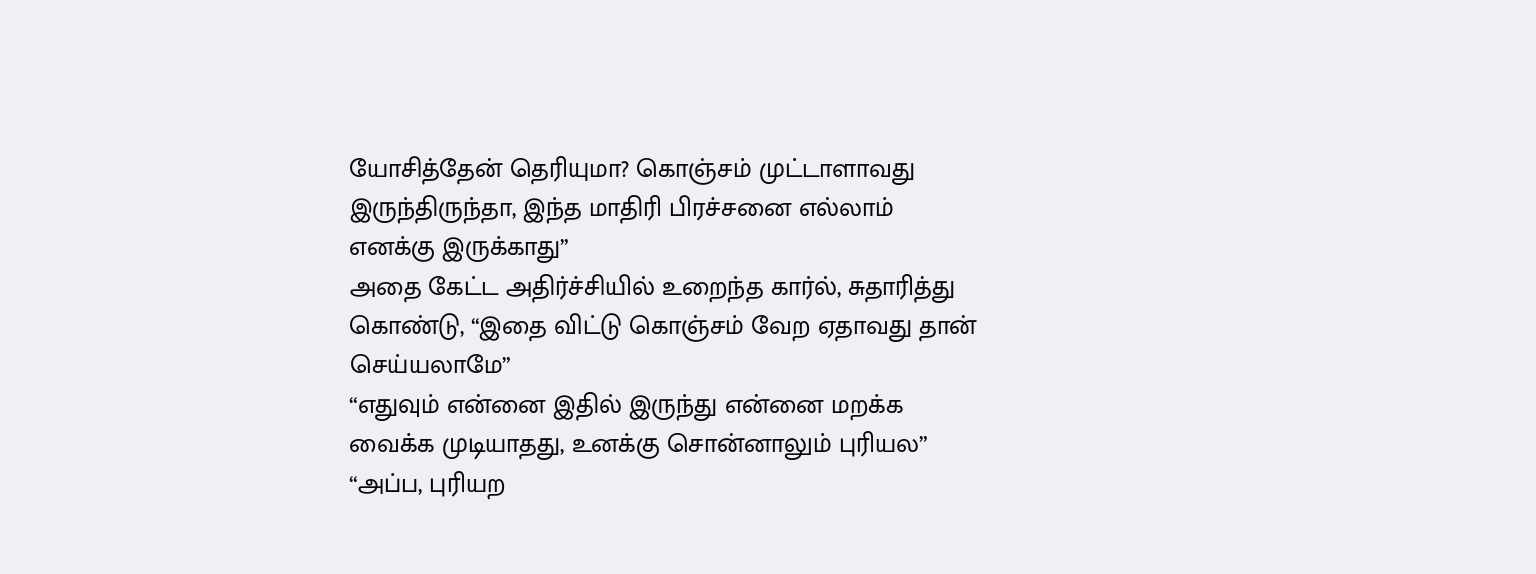யோசித்தேன் தெரியுமா? கொஞ்சம் முட்டாளாவது இருந்திருந்தா, இந்த மாதிரி பிரச்சனை எல்லாம் எனக்கு இருக்காது”
அதை கேட்ட அதிர்ச்சியில் உறைந்த கார்ல், சுதாரித்து கொண்டு, “இதை விட்டு கொஞ்சம் வேற ஏதாவது தான் செய்யலாமே”
“எதுவும் என்னை இதில் இருந்து என்னை மறக்க வைக்க முடியாதது, உனக்கு சொன்னாலும் புரியல”
“அப்ப, புரியற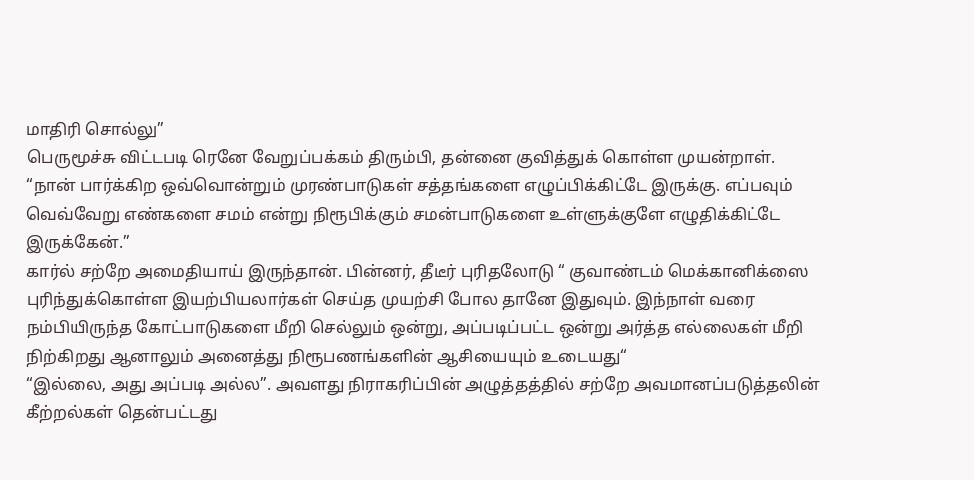மாதிரி சொல்லு”
பெருமூச்சு விட்டபடி ரெனே வேறுப்பக்கம் திரும்பி, தன்னை குவித்துக் கொள்ள முயன்றாள். “நான் பார்க்கிற ஒவ்வொன்றும் முரண்பாடுகள் சத்தங்களை எழுப்பிக்கிட்டே இருக்கு. எப்பவும் வெவ்வேறு எண்களை சமம் என்று நிரூபிக்கும் சமன்பாடுகளை உள்ளுக்குளே எழுதிக்கிட்டே இருக்கேன்.”
கார்ல் சற்றே அமைதியாய் இருந்தான். பின்னர், தீடீர் புரிதலோடு “ குவாண்டம் மெக்கானிக்ஸை புரிந்துக்கொள்ள இயற்பியலார்கள் செய்த முயற்சி போல தானே இதுவும். இந்நாள் வரை நம்பியிருந்த கோட்பாடுகளை மீறி செல்லும் ஒன்று, அப்படிப்பட்ட ஒன்று அர்த்த எல்லைகள் மீறி நிற்கிறது ஆனாலும் அனைத்து நிரூபணங்களின் ஆசியையும் உடையது“
“இல்லை, அது அப்படி அல்ல”. அவளது நிராகரிப்பின் அழுத்தத்தில் சற்றே அவமானப்படுத்தலின் கீற்றல்கள் தென்பட்டது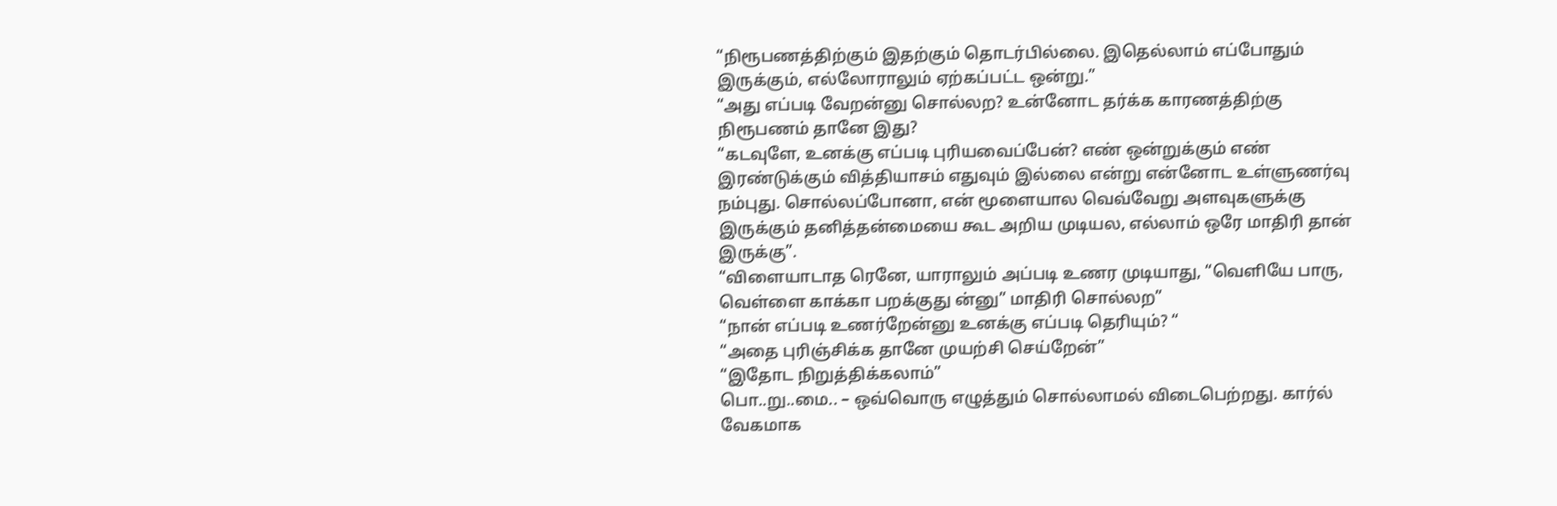“நிரூபணத்திற்கும் இதற்கும் தொடர்பில்லை. இதெல்லாம் எப்போதும் இருக்கும், எல்லோராலும் ஏற்கப்பட்ட ஒன்று.”
“அது எப்படி வேறன்னு சொல்லற? உன்னோட தர்க்க காரணத்திற்கு நிரூபணம் தானே இது?
“கடவுளே, உனக்கு எப்படி புரியவைப்பேன்? எண் ஒன்றுக்கும் எண் இரண்டுக்கும் வித்தியாசம் எதுவும் இல்லை என்று என்னோட உள்ளுணர்வு நம்புது. சொல்லப்போனா, என் மூளையால வெவ்வேறு அளவுகளுக்கு இருக்கும் தனித்தன்மையை கூட அறிய முடியல, எல்லாம் ஒரே மாதிரி தான் இருக்கு”.
“விளையாடாத ரெனே, யாராலும் அப்படி உணர முடியாது, “வெளியே பாரு, வெள்ளை காக்கா பறக்குது ன்னு” மாதிரி சொல்லற”
“நான் எப்படி உணர்றேன்னு உனக்கு எப்படி தெரியும்? “
“அதை புரிஞ்சிக்க தானே முயற்சி செய்றேன்”
“இதோட நிறுத்திக்கலாம்”
பொ..று..மை.. – ஒவ்வொரு எழுத்தும் சொல்லாமல் விடைபெற்றது. கார்ல் வேகமாக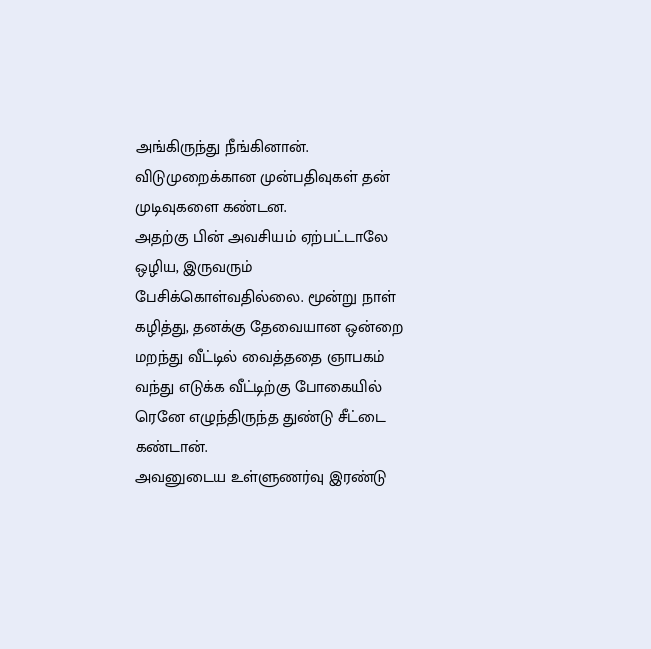அங்கிருந்து நீங்கினான். விடுமுறைக்கான முன்பதிவுகள் தன் முடிவுகளை கண்டன.
அதற்கு பின் அவசியம் ஏற்பட்டாலே ஒழிய, இருவரும் பேசிக்கொள்வதில்லை. மூன்று நாள் கழித்து, தனக்கு தேவையான ஒன்றை மறந்து வீட்டில் வைத்ததை ஞாபகம் வந்து எடுக்க வீட்டிற்கு போகையில் ரெனே எழுந்திருந்த துண்டு சீட்டை கண்டான்.
அவனுடைய உள்ளுணர்வு இரண்டு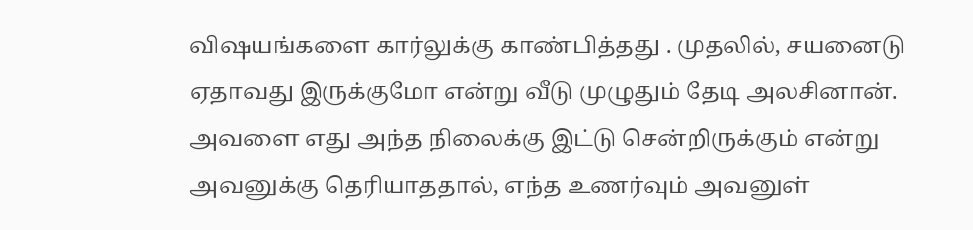விஷயங்களை கார்லுக்கு காண்பித்தது . முதலில், சயனைடு ஏதாவது இருக்குமோ என்று வீடு முழுதும் தேடி அலசினான். அவளை எது அந்த நிலைக்கு இட்டு சென்றிருக்கும் என்று அவனுக்கு தெரியாததால், எந்த உணர்வும் அவனுள்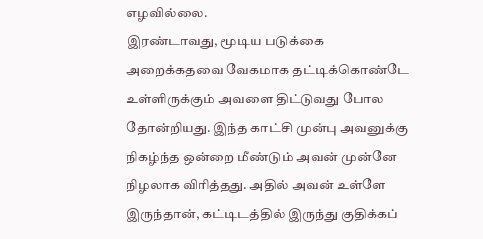எழவில்லை.
இரண்டாவது, மூடிய படுக்கை அறைக்கதவை வேகமாக தட்டிக்கொண்டே உள்ளிருக்கும் அவளை திட்டுவது போல தோன்றியது. இந்த காட்சி முன்பு அவனுக்கு நிகழ்ந்த ஒன்றை மீண்டும் அவன் முன்னே நிழலாக விரித்தது. அதில் அவன் உள்ளே இருந்தான், கட்டிடத்தில் இருந்து குதிக்கப்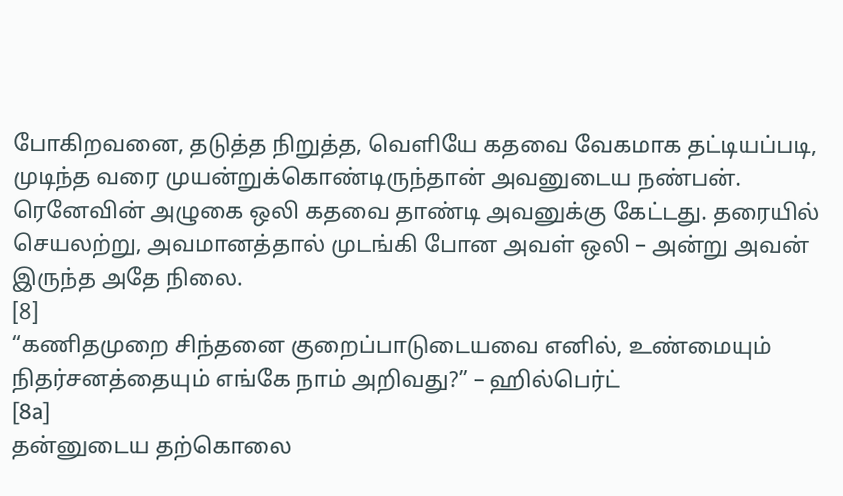போகிறவனை, தடுத்த நிறுத்த, வெளியே கதவை வேகமாக தட்டியப்படி, முடிந்த வரை முயன்றுக்கொண்டிருந்தான் அவனுடைய நண்பன். ரெனேவின் அழுகை ஒலி கதவை தாண்டி அவனுக்கு கேட்டது. தரையில் செயலற்று, அவமானத்தால் முடங்கி போன அவள் ஒலி – அன்று அவன் இருந்த அதே நிலை.
[8]
“கணிதமுறை சிந்தனை குறைப்பாடுடையவை எனில், உண்மையும் நிதர்சனத்தையும் எங்கே நாம் அறிவது?” – ஹில்பெர்ட்
[8a]
தன்னுடைய தற்கொலை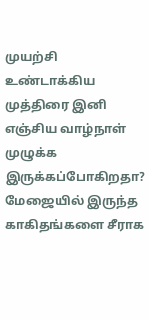முயற்சி உண்டாக்கிய முத்திரை இனி எஞ்சிய வாழ்நாள் முழுக்க இருக்கப்போகிறதா? மேஜையில் இருந்த காகிதங்களை சீராக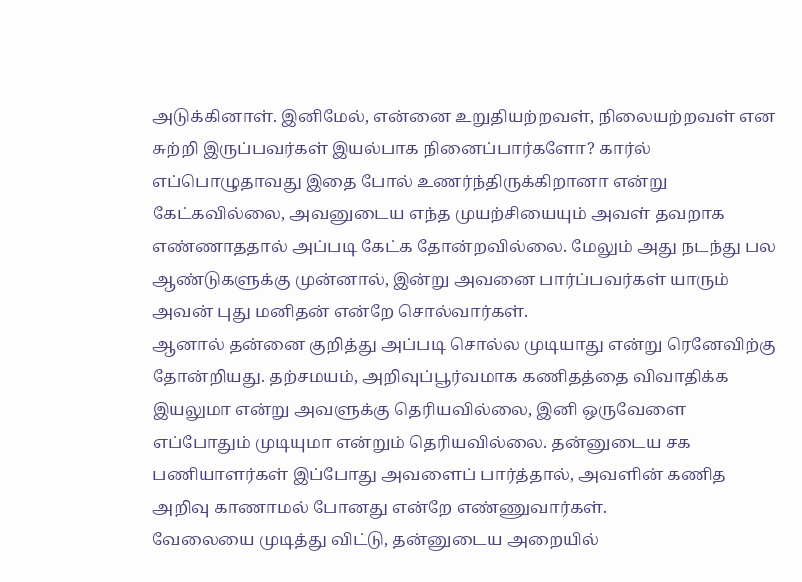அடுக்கினாள். இனிமேல், என்னை உறுதியற்றவள், நிலையற்றவள் என சுற்றி இருப்பவர்கள் இயல்பாக நினைப்பார்களோ? கார்ல் எப்பொழுதாவது இதை போல் உணர்ந்திருக்கிறானா என்று கேட்கவில்லை, அவனுடைய எந்த முயற்சியையும் அவள் தவறாக எண்ணாததால் அப்படி கேட்க தோன்றவில்லை. மேலும் அது நடந்து பல ஆண்டுகளுக்கு முன்னால், இன்று அவனை பார்ப்பவர்கள் யாரும் அவன் புது மனிதன் என்றே சொல்வார்கள்.
ஆனால் தன்னை குறித்து அப்படி சொல்ல முடியாது என்று ரெனேவிற்கு தோன்றியது. தற்சமயம், அறிவுப்பூர்வமாக கணிதத்தை விவாதிக்க இயலுமா என்று அவளுக்கு தெரியவில்லை, இனி ஒருவேளை எப்போதும் முடியுமா என்றும் தெரியவில்லை. தன்னுடைய சக பணியாளர்கள் இப்போது அவளைப் பார்த்தால், அவளின் கணித அறிவு காணாமல் போனது என்றே எண்ணுவார்கள்.
வேலையை முடித்து விட்டு, தன்னுடைய அறையில்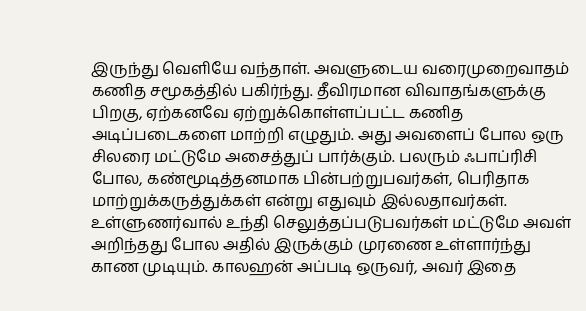இருந்து வெளியே வந்தாள். அவளுடைய வரைமுறைவாதம் கணித சமூகத்தில் பகிர்ந்து. தீவிரமான விவாதங்களுக்கு பிறகு, ஏற்கனவே ஏற்றுக்கொள்ளப்பட்ட கணித அடிப்படைகளை மாற்றி எழுதும். அது அவளைப் போல ஒரு சிலரை மட்டுமே அசைத்துப் பார்க்கும். பலரும் ஃபாப்ரிசி போல, கண்மூடித்தனமாக பின்பற்றுபவர்கள், பெரிதாக மாற்றுக்கருத்துக்கள் என்று எதுவும் இல்லதாவர்கள். உள்ளுணர்வால் உந்தி செலுத்தப்படுபவர்கள் மட்டுமே அவள் அறிந்தது போல அதில் இருக்கும் முரணை உள்ளார்ந்து காண முடியும். காலஹன் அப்படி ஒருவர், அவர் இதை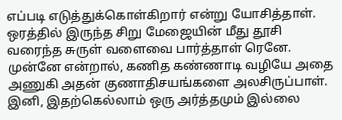எப்படி எடுத்துக்கொள்கிறார் என்று யோசித்தாள்.
ஒரத்தில் இருந்த சிறு மேஜையின் மீது தூசி வரைந்த சுருள் வளைவை பார்த்தாள் ரெனே. முன்னே என்றால், கணித கண்ணாடி வழியே அதை அணுகி அதன் குணாதிசயங்களை அலசிருப்பாள். இனி, இதற்கெல்லாம் ஒரு அர்த்தமும் இல்லை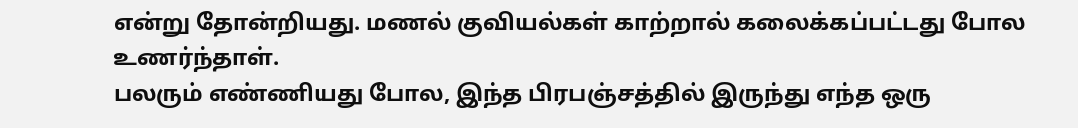என்று தோன்றியது. மணல் குவியல்கள் காற்றால் கலைக்கப்பட்டது போல உணர்ந்தாள்.
பலரும் எண்ணியது போல, இந்த பிரபஞ்சத்தில் இருந்து எந்த ஒரு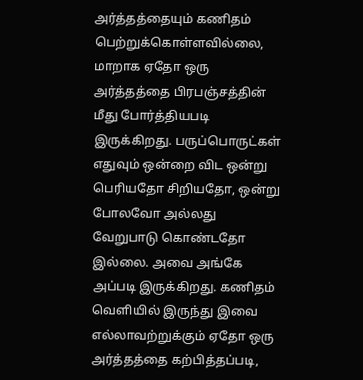அர்த்தத்தையும் கணிதம் பெற்றுக்கொள்ளவில்லை, மாறாக ஏதோ ஒரு அர்த்தத்தை பிரபஞ்சத்தின் மீது போர்த்தியபடி இருக்கிறது. பருப்பொருட்கள் எதுவும் ஒன்றை விட ஒன்று பெரியதோ சிறியதோ, ஒன்று போலவோ அல்லது வேறுபாடு கொண்டதோ இல்லை. அவை அங்கே அப்படி இருக்கிறது. கணிதம் வெளியில் இருந்து இவை எல்லாவற்றுக்கும் ஏதோ ஒரு அர்த்தத்தை கற்பித்தப்படி,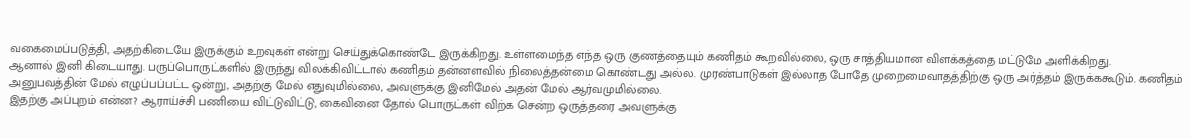வகைமைப்படுத்தி, அதற்கிடையே இருக்கும் உறவுகள் என்று செய்துக்கொண்டே இருக்கிறது. உள்ளமைந்த எந்த ஒரு குணத்தையும் கணிதம் கூறவில்லை, ஒரு சாத்தியமான விளக்கத்தை மட்டுமே அளிக்கிறது.
ஆனால் இனி கிடையாது. பருப்பொருட்களில் இருந்து விலக்கிவிட்டால் கணிதம் தன்னளவில் நிலைத்தன்மை கொண்டது அல்ல. முரண்பாடுகள் இல்லாத போதே முறைமைவாதத்திற்கு ஒரு அர்த்தம் இருக்ககூடும். கணிதம் அனுபவத்தின் மேல் எழுப்பப்பட்ட ஒன்று, அதற்கு மேல் எதுவுமில்லை, அவளுக்கு இனிமேல் அதன் மேல் ஆர்வமுமில்லை.
இதற்கு அப்புறம் என்ன? ஆராய்ச்சி பணியை விட்டுவிட்டு, கைவினை தோல் பொருட்கள் விற்க சென்ற ஒருத்தரை அவளுக்கு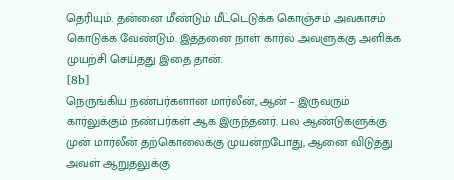தெரியும். தன்னை மீண்டும் மீட்டெடுக்க கொஞ்சம் அவகாசம் கொடுக்க வேண்டும். இத்தனை நாள் கார்ல் அவளுக்கு அளிக்க முயற்சி செய்தது இதை தான்.
[8b]
நெருங்கிய நண்பர்களான மார்லீன், ஆன் – இருவரும் கார்லுக்கும் நண்பர்கள் ஆக இருந்தனர். பல ஆண்டுகளுக்கு முன் மார்லீன் தற்கொலைக்கு முயன்றபோது, ஆனை விடுத்து அவள் ஆறுதலுக்கு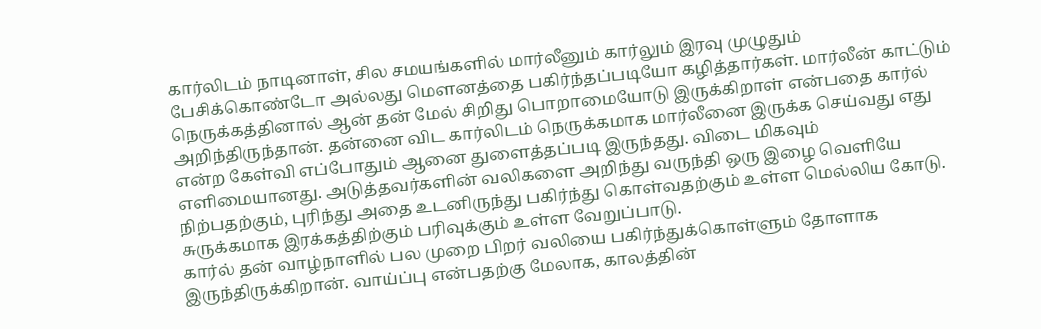கார்லிடம் நாடினாள், சில சமயங்களில் மார்லீனும் கார்லும் இரவு முழுதும் பேசிக்கொண்டோ அல்லது மௌனத்தை பகிர்ந்தப்படியோ கழித்தார்கள். மார்லீன் காட்டும் நெருக்கத்தினால் ஆன் தன் மேல் சிறிது பொறாமையோடு இருக்கிறாள் என்பதை கார்ல் அறிந்திருந்தான். தன்னை விட கார்லிடம் நெருக்கமாக மார்லீனை இருக்க செய்வது எது என்ற கேள்வி எப்போதும் ஆனை துளைத்தப்படி இருந்தது. விடை மிகவும் எளிமையானது. அடுத்தவர்களின் வலிகளை அறிந்து வருந்தி ஒரு இழை வெளியே நிற்பதற்கும், புரிந்து அதை உடனிருந்து பகிர்ந்து கொள்வதற்கும் உள்ள மெல்லிய கோடு. சுருக்கமாக இரக்கத்திற்கும் பரிவுக்கும் உள்ள வேறுப்பாடு.
கார்ல் தன் வாழ்நாளில் பல முறை பிறர் வலியை பகிர்ந்துக்கொள்ளும் தோளாக இருந்திருக்கிறான். வாய்ப்பு என்பதற்கு மேலாக, காலத்தின்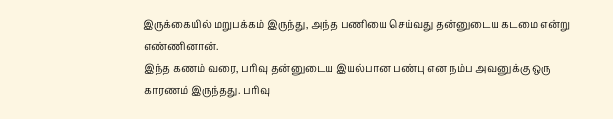இருக்கையில் மறுபக்கம் இருந்து, அந்த பணியை செய்வது தன்னுடைய கடமை என்று எண்ணினான்.
இந்த கணம் வரை, பரிவு தன்னுடைய இயல்பான பண்பு என நம்ப அவனுக்கு ஒரு காரணம் இருந்தது. பரிவு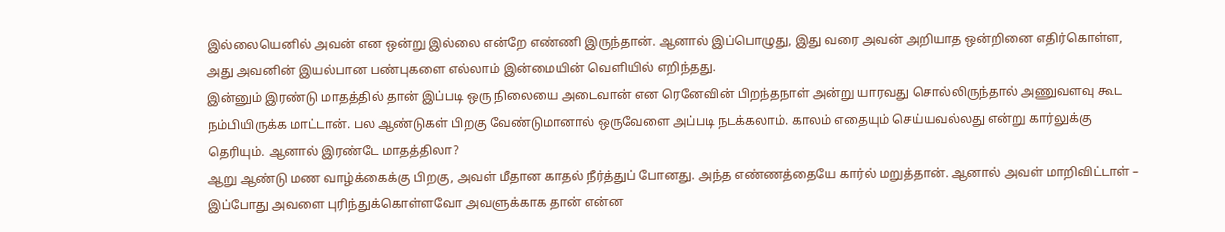இல்லையெனில் அவன் என ஒன்று இல்லை என்றே எண்ணி இருந்தான். ஆனால் இப்பொழுது, இது வரை அவன் அறியாத ஒன்றினை எதிர்கொள்ள, அது அவனின் இயல்பான பண்புகளை எல்லாம் இன்மையின் வெளியில் எறிந்தது.
இன்னும் இரண்டு மாதத்தில் தான் இப்படி ஒரு நிலையை அடைவான் என ரெனேவின் பிறந்தநாள் அன்று யாரவது சொல்லிருந்தால் அணுவளவு கூட நம்பியிருக்க மாட்டான். பல ஆண்டுகள் பிறகு வேண்டுமானால் ஒருவேளை அப்படி நடக்கலாம். காலம் எதையும் செய்யவல்லது என்று கார்லுக்கு தெரியும். ஆனால் இரண்டே மாதத்திலா?
ஆறு ஆண்டு மண வாழ்க்கைக்கு பிறகு, அவள் மீதான காதல் நீர்த்துப் போனது. அந்த எண்ணத்தையே கார்ல் மறுத்தான். ஆனால் அவள் மாறிவிட்டாள் – இப்போது அவளை புரிந்துக்கொள்ளவோ அவளுக்காக தான் என்ன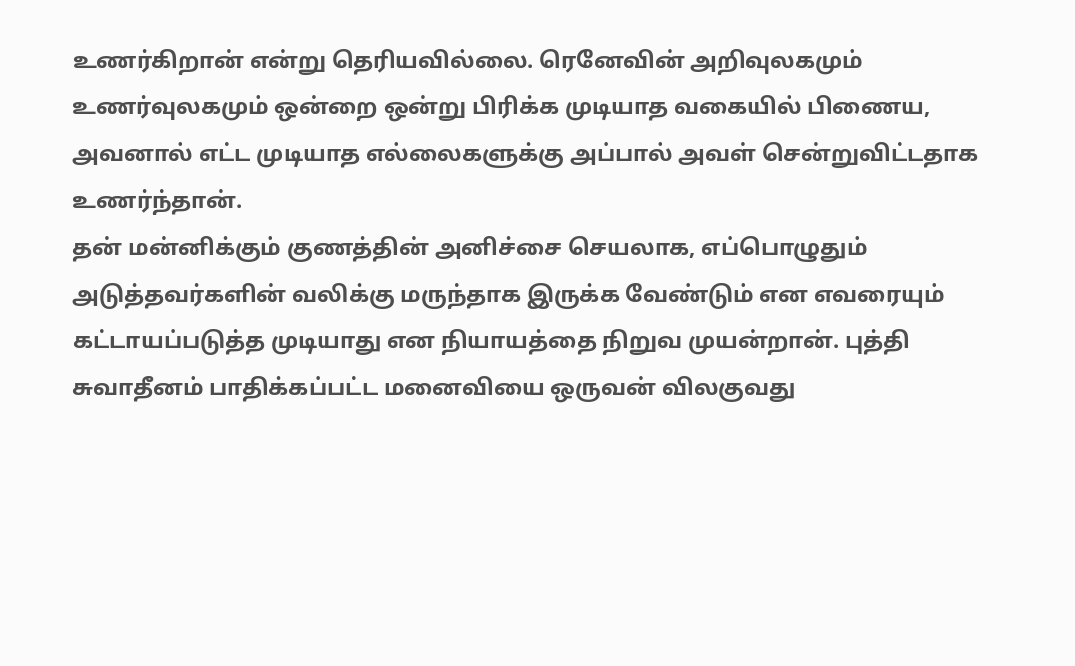உணர்கிறான் என்று தெரியவில்லை. ரெனேவின் அறிவுலகமும் உணர்வுலகமும் ஒன்றை ஒன்று பிரிக்க முடியாத வகையில் பிணைய, அவனால் எட்ட முடியாத எல்லைகளுக்கு அப்பால் அவள் சென்றுவிட்டதாக உணர்ந்தான்.
தன் மன்னிக்கும் குணத்தின் அனிச்சை செயலாக, எப்பொழுதும் அடுத்தவர்களின் வலிக்கு மருந்தாக இருக்க வேண்டும் என எவரையும் கட்டாயப்படுத்த முடியாது என நியாயத்தை நிறுவ முயன்றான். புத்தி சுவாதீனம் பாதிக்கப்பட்ட மனைவியை ஒருவன் விலகுவது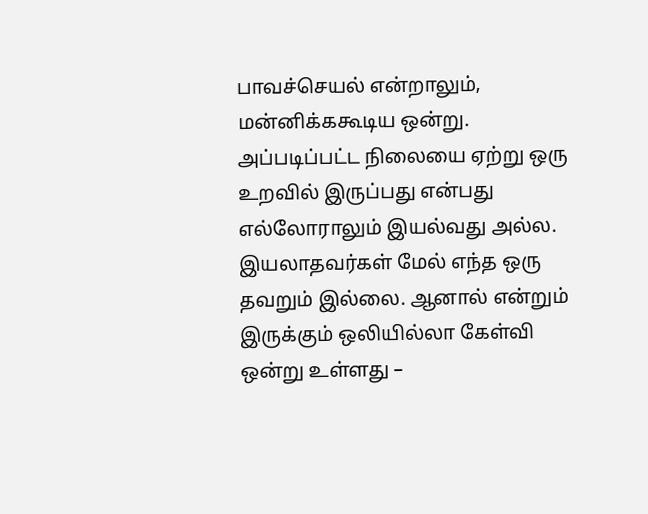பாவச்செயல் என்றாலும், மன்னிக்ககூடிய ஒன்று. அப்படிப்பட்ட நிலையை ஏற்று ஒரு உறவில் இருப்பது என்பது எல்லோராலும் இயல்வது அல்ல. இயலாதவர்கள் மேல் எந்த ஒரு தவறும் இல்லை. ஆனால் என்றும் இருக்கும் ஒலியில்லா கேள்வி ஒன்று உள்ளது –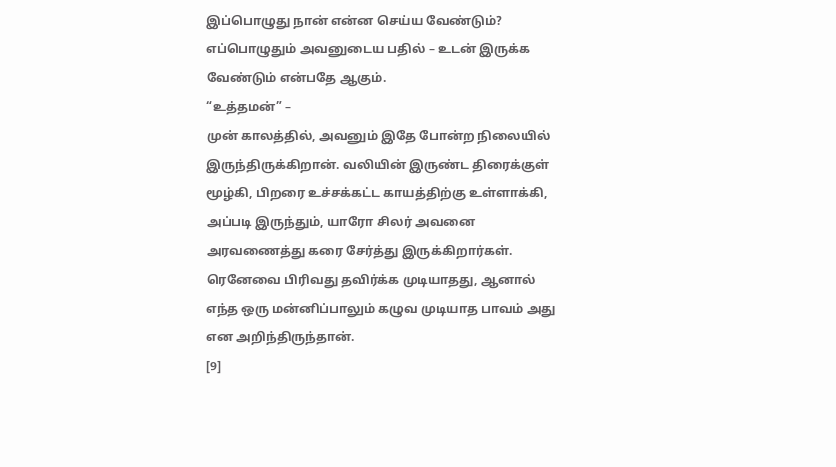இப்பொழுது நான் என்ன செய்ய வேண்டும்? எப்பொழுதும் அவனுடைய பதில் – உடன் இருக்க வேண்டும் என்பதே ஆகும்.
“உத்தமன்” –
முன் காலத்தில், அவனும் இதே போன்ற நிலையில் இருந்திருக்கிறான். வலியின் இருண்ட திரைக்குள் மூழ்கி, பிறரை உச்சக்கட்ட காயத்திற்கு உள்ளாக்கி, அப்படி இருந்தும், யாரோ சிலர் அவனை அரவணைத்து கரை சேர்த்து இருக்கிறார்கள். ரெனேவை பிரிவது தவிர்க்க முடியாதது, ஆனால் எந்த ஒரு மன்னிப்பாலும் கழுவ முடியாத பாவம் அது என அறிந்திருந்தான்.
[9]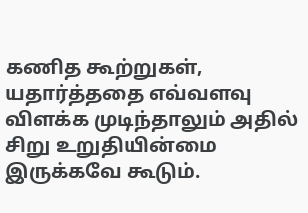கணித கூற்றுகள், யதார்த்ததை எவ்வளவு விளக்க முடிந்தாலும் அதில் சிறு உறுதியின்மை இருக்கவே கூடும்.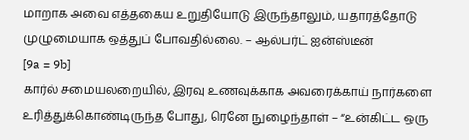மாறாக அவை எத்தகைய உறுதியோடு இருந்தாலும், யதாரத்தோடு முழுமையாக ஒத்துப் போவதில்லை. – ஆல்பர்ட் ஐன்ஸ்டீன்
[9a = 9b]
கார்ல் சமையலறையில், இரவு உணவுக்காக அவரைக்காய் நார்களை உரித்துக்கொண்டிருந்த போது, ரெனே நுழைந்தாள் – “உன்கிட்ட ஒரு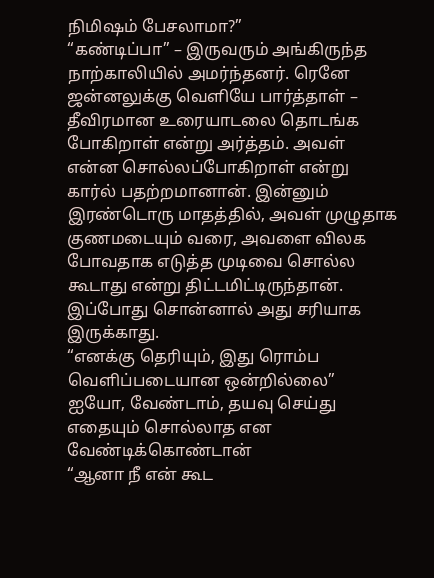நிமிஷம் பேசலாமா?”
“கண்டிப்பா” – இருவரும் அங்கிருந்த நாற்காலியில் அமர்ந்தனர். ரெனே ஜன்னலுக்கு வெளியே பார்த்தாள் – தீவிரமான உரையாடலை தொடங்க போகிறாள் என்று அர்த்தம். அவள் என்ன சொல்லப்போகிறாள் என்று கார்ல் பதற்றமானான். இன்னும் இரண்டொரு மாதத்தில், அவள் முழுதாக குணமடையும் வரை, அவளை விலக போவதாக எடுத்த முடிவை சொல்ல கூடாது என்று திட்டமிட்டிருந்தான். இப்போது சொன்னால் அது சரியாக இருக்காது.
“எனக்கு தெரியும், இது ரொம்ப வெளிப்படையான ஒன்றில்லை”
ஐயோ, வேண்டாம், தயவு செய்து எதையும் சொல்லாத என வேண்டிக்கொண்டான்
“ஆனா நீ என் கூட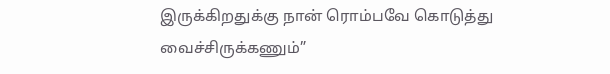இருக்கிறதுக்கு நான் ரொம்பவே கொடுத்து வைச்சிருக்கணும்”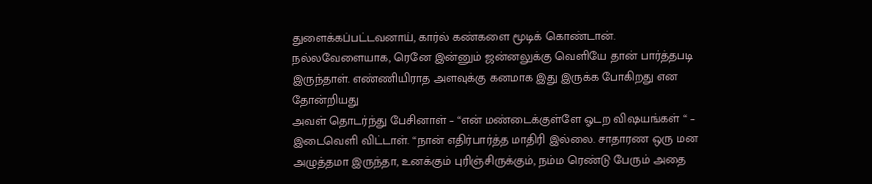துளைக்கப்பட்டவனாய், கார்ல் கண்களை மூடிக் கொண்டான். நல்லவேளையாக, ரெனே இன்னும் ஜன்னலுக்கு வெளியே தான் பார்த்தபடி இருந்தாள். எண்ணியிராத அளவுக்கு கனமாக இது இருக்க போகிறது என தோன்றியது
அவள் தொடர்ந்து பேசினாள் – “என் மண்டைக்குள்ளே ஓடற விஷயங்கள் “ – இடைவெளி விட்டாள். “நான் எதிர்பார்த்த மாதிரி இல்லை. சாதாரண ஒரு மன அழுத்தமா இருந்தா, உனக்கும் புரிஞ்சிருக்கும், நம்ம ரெண்டு பேரும் அதை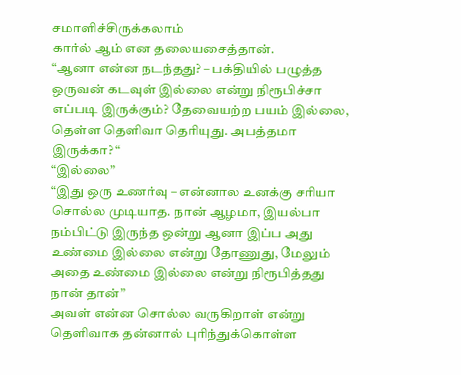சமாளிச்சிருக்கலாம்
கார்ல் ஆம் என தலையசைத்தான்.
“ஆனா என்ன நடந்தது? – பக்தியில் பழுத்த ஒருவன் கடவுள் இல்லை என்று நிரூபிச்சா எப்படி இருக்கும்? தேவையற்ற பயம் இல்லை, தெள்ள தெளிவா தெரியுது. அபத்தமா இருக்கா? “
“இல்லை”
“இது ஒரு உணர்வு – என்னால உனக்கு சரியா சொல்ல முடியாத. நான் ஆழமா, இயல்பா நம்பிட்டு இருந்த ஒன்று ஆனா இப்ப அது உண்மை இல்லை என்று தோணுது, மேலும் அதை உண்மை இல்லை என்று நிரூபித்தது நான் தான்”
அவள் என்ன சொல்ல வருகிறாள் என்று தெளிவாக தன்னால் புரிந்துக்கொள்ள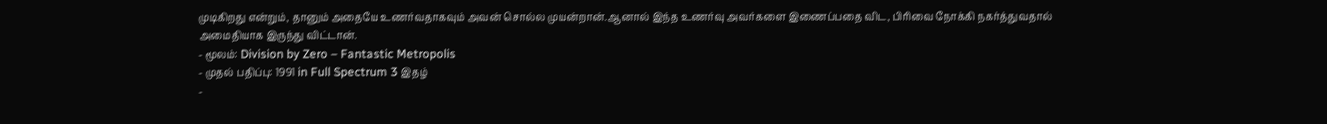முடிகிறது என்றும், தானும் அதையே உணர்வதாகவும் அவன் சொல்ல முயன்றான்.ஆனால் இந்த உணர்வு அவர்களை இணைப்பதை விட, பிரிவை நோக்கி நகர்த்துவதால் அமைதியாக இருந்து விட்டான்.
- மூலம்: Division by Zero – Fantastic Metropolis
- முதல் பதிப்பு: 1991 in Full Spectrum 3 இதழ்
-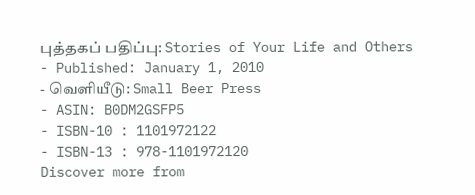புத்தகப் பதிப்பு: Stories of Your Life and Others
- Published: January 1, 2010
- வெளியீடு: Small Beer Press
- ASIN: B0DM2GSFP5
- ISBN-10 : 1101972122
- ISBN-13 : 978-1101972120
Discover more from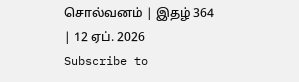சொல்வனம் | இதழ் 364 | 12 ஏப். 2026
Subscribe to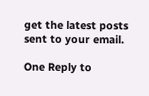get the latest posts sent to your email.

One Reply to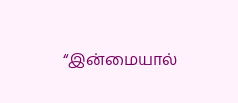“இன்மையால்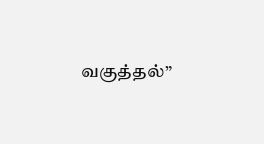வகுத்தல்”